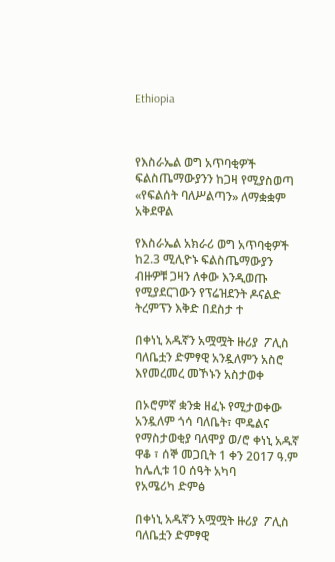Ethiopia



የእስራኤል ወግ አጥባቂዎች ፍልስጤማውያንን ከጋዛ የሚያስወጣ «የፍልሰት ባለሥልጣን» ለማቋቋም አቅደዋል

የእስራኤል አክራሪ ወግ አጥባቂዎች ከ2.3 ሚሊዮኑ ፍልስጤማውያን ብዙዎቹ ጋዛን ለቀው እንዲወጡ የሚያደርገውን የፕሬዝደንት ዶናልድ ትረምፕን እቅድ በደስታ ተ

በቀነኒ አዱኛን አሟሟት ዙሪያ  ፖሊስ ባለቤቷን ድምፃዊ አንዷለምን አስሮ እየመረመረ መኾኑን አስታወቀ

በኦሮምኛ ቋንቋ ዘፈኑ የሚታወቀው አንዷለም ጎሳ ባለቤት፣ ሞዴልና የማስታወቂያ ባለሞያ ወ/ሮ ቀነኒ አዱኛ ዋቆ ፣ ሰኞ መጋቢት 1 ቀን 2017 ዓ.ም ከሌሊቱ 10 ሰዓት አካባ
የአሜሪካ ድምፅ

በቀነኒ አዱኛን አሟሟት ዙሪያ  ፖሊስ ባለቤቷን ድምፃዊ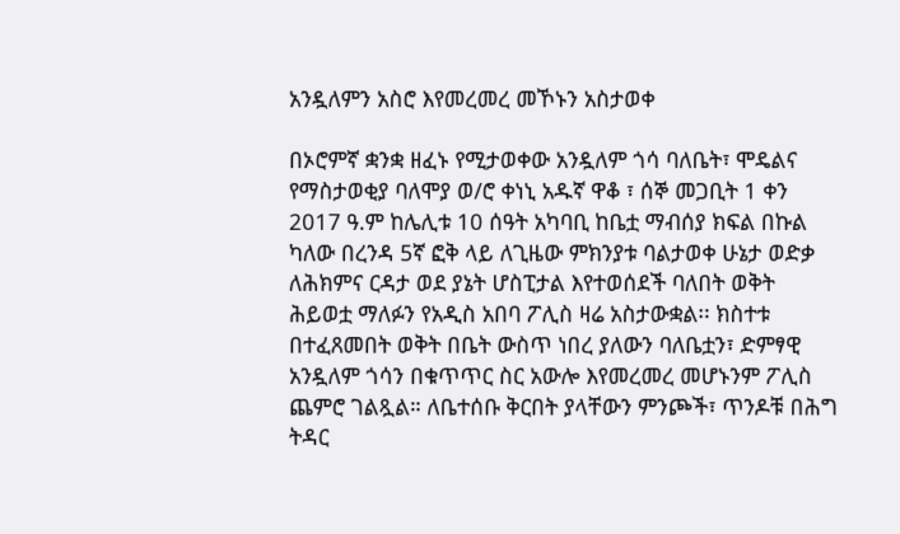አንዷለምን አስሮ እየመረመረ መኾኑን አስታወቀ

በኦሮምኛ ቋንቋ ዘፈኑ የሚታወቀው አንዷለም ጎሳ ባለቤት፣ ሞዴልና የማስታወቂያ ባለሞያ ወ/ሮ ቀነኒ አዱኛ ዋቆ ፣ ሰኞ መጋቢት 1 ቀን 2017 ዓ.ም ከሌሊቱ 10 ሰዓት አካባቢ ከቤቷ ማብሰያ ክፍል በኩል ካለው በረንዳ 5ኛ ፎቅ ላይ ለጊዜው ምክንያቱ ባልታወቀ ሁኔታ ወድቃ ለሕክምና ርዳታ ወደ ያኔት ሆስፒታል እየተወሰደች ባለበት ወቅት ሕይወቷ ማለፉን የአዲስ አበባ ፖሊስ ዛሬ አስታውቋል፡፡ ክስተቱ በተፈጸመበት ወቅት በቤት ውስጥ ነበረ ያለውን ባለቤቷን፣ ድምፃዊ አንዷለም ጎሳን በቁጥጥር ስር አውሎ እየመረመረ መሆኑንም ፖሊስ ጨምሮ ገልጿል። ለቤተሰቡ ቅርበት ያላቸውን ምንጮች፣ ጥንዶቹ በሕግ ትዳር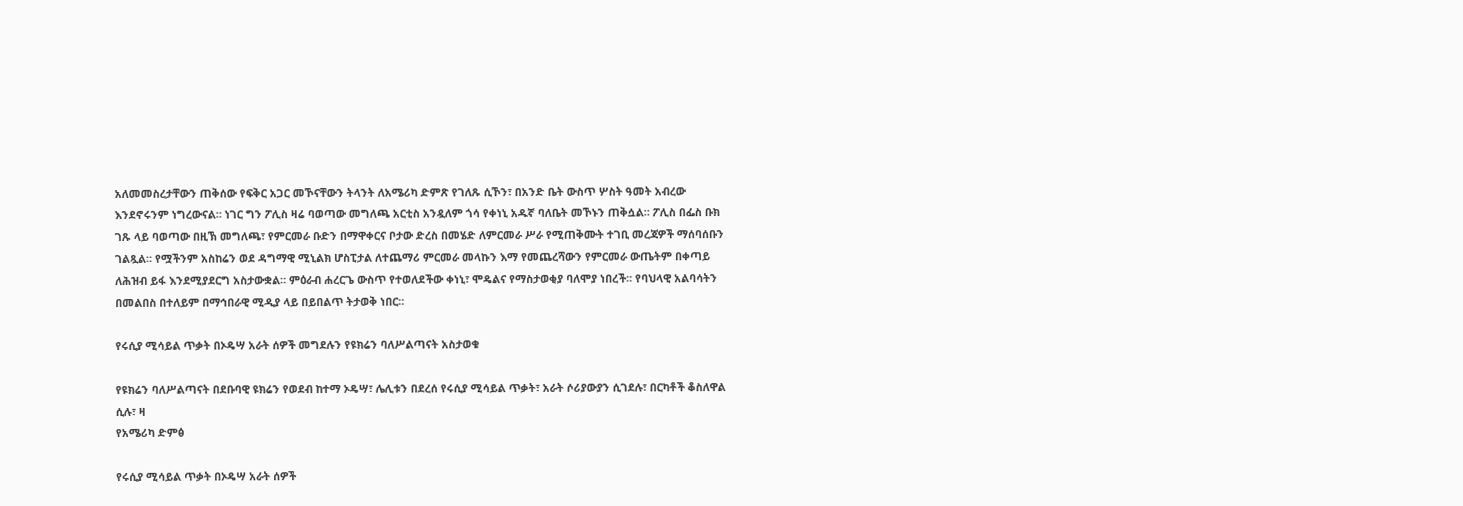አለመመስረታቸውን ጠቅሰው የፍቅር አጋር መኾናቸውን ትላንት ለአሜሪካ ድምጽ የገለጹ ሲኾን፣ በአንድ ቤት ውስጥ ሦስት ዓመት አብረው እንደኖሩንም ነግረውናል። ነገር ግን ፖሊስ ዛሬ ባወጣው መግለጫ አርቲስ አንዷለም ጎሳ የቀነኒ አዱኛ ባለቤት መኾኑን ጠቅሷል። ፖሊስ በፌስ ቡክ ገጹ ላይ ባወጣው በዚኽ መግለጫ፣ የምርመራ ቡድን በማዋቀርና ቦታው ድረስ በመሄድ ለምርመራ ሥራ የሚጠቅሙት ተገቢ መረጃዎች ማሰባሰቡን ገልጿል። የሟችንም አስከሬን ወደ ዳግማዊ ሚኒልክ ሆስፒታል ለተጨማሪ ምርመራ መላኩን እማ የመጨረሻውን የምርመራ ውጤትም በቀጣይ ለሕዝብ ይፋ እንደሚያደርግ አስታውቋል። ምዕራብ ሐረርጌ ውስጥ የተወለደችው ቀነኒ፣ ሞዴልና የማስታወቂያ ባለሞያ ነበረች። የባህላዊ አልባሳትን በመልበስ በተለይም በማኅበራዊ ሚዲያ ላይ በይበልጥ ትታወቅ ነበር።

የሩሲያ ሚሳይል ጥቃት በኦዴሣ አራት ሰዎች መግደሉን የዩክሬን ባለሥልጣናት አስታወቁ

የዩክሬን ባለሥልጣናት በደቡባዊ ዩክሬን የወደብ ከተማ ኦዴሣ፣ ሌሊቱን በደረሰ የሩሲያ ሚሳይል ጥቃት፣ አራት ሶሪያውያን ሲገደሉ፣ በርካቶች ቆስለዋል ሲሉ፣ ዛ
የአሜሪካ ድምፅ

የሩሲያ ሚሳይል ጥቃት በኦዴሣ አራት ሰዎች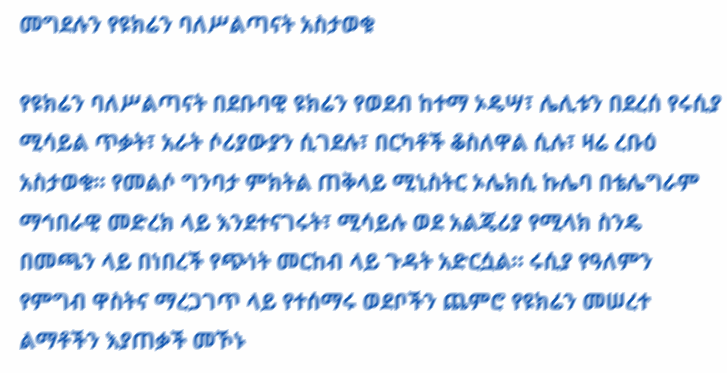መግደሉን የዩክሬን ባለሥልጣናት አስታወቁ

የዩክሬን ባለሥልጣናት በደቡባዊ ዩክሬን የወደብ ከተማ ኦዴሣ፣ ሌሊቱን በደረሰ የሩሲያ ሚሳይል ጥቃት፣ አራት ሶሪያውያን ሲገደሉ፣ በርካቶች ቆስለዋል ሲሉ፣ ዛሬ ረቡዕ አስታወቁ፡፡ የመልሶ ግንባታ ምክትል ጠቅላይ ሚኒስትር ኦሌክሲ ኩሌባ በቴሌግራም ማኅበራዊ መድረክ ላይ እንደተናገሩት፣ ሚሳይሉ ወደ አልጄሪያ የሚላክ ስንዴ በመጫን ላይ በነበረች የጭነት መርከብ ላይ ጉዳት አድርሷል። ሩሲያ የዓለምን የምግብ ዋስትና ማረጋገጥ ላይ የተሰማሩ ወደቦችን ጨምሮ የዩክሬን መሠረተ ልማቶችን እያጠቃች መኾኑ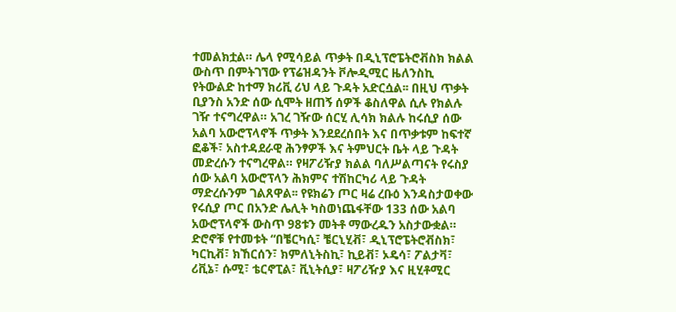ተመልክቷል። ሌላ የሚሳይል ጥቃት በዲኒፕሮፔትሮቭስክ ክልል ውስጥ በምትገኘው የፕሬዝዳንት ቮሎዲሚር ዜለንስኪ የትውልድ ከተማ ክሪቪ ሪህ ላይ ጉዳት አድርሷል፡፡ በዚህ ጥቃት ቢያንስ አንድ ሰው ሲሞት ዘጠኝ ሰዎች ቆስለዋል ሲሉ የክልሉ ገዥ ተናግረዋል። አገረ ገዥው ሰርሂ ሊሳክ ክልሉ ከሩሲያ ሰው አልባ አውሮፕላኖች ጥቃት እንደደረሰበት እና በጥቃቱም ከፍተኛ ፎቆች፣ አስተዳደራዊ ሕንፃዎች እና ትምህርት ቤት ላይ ጉዳት መድረሱን ተናግረዋል። የዛፖሪዥያ ክልል ባለሥልጣናት የሩስያ ሰው አልባ አውሮፕላን ሕክምና ተሽከርካሪ ላይ ጉዳት ማድረሱንም ገልጸዋል፡፡ የዩክሬን ጦር ዛሬ ረቡዕ እንዳስታወቀው የሩሲያ ጦር በአንድ ሌሊት ካስወነጨፋቸው 133 ሰው አልባ አውሮፕላኖች ውስጥ 98ቱን መትቶ ማውረዱን አስታውቋል። ድሮኖቹ የተመቱት “በቼርካሲ፣ ቼርኒሂቭ፣ ዲኒፕሮፔትሮቭስክ፣ ካርኪቭ፣ ክኸርሰን፣ ክምለኒትስኪ፣ ኪይቭ፣ ኦዴሳ፣ ፖልታቫ፣ ሪቪኔ፣ ሱሚ፣ ቴርኖፒል፣ ቪኒትሲያ፣ ዛፖሪዥያ እና ዚሂቶሚር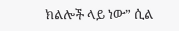ክልሎች ላይ ነው” ሲል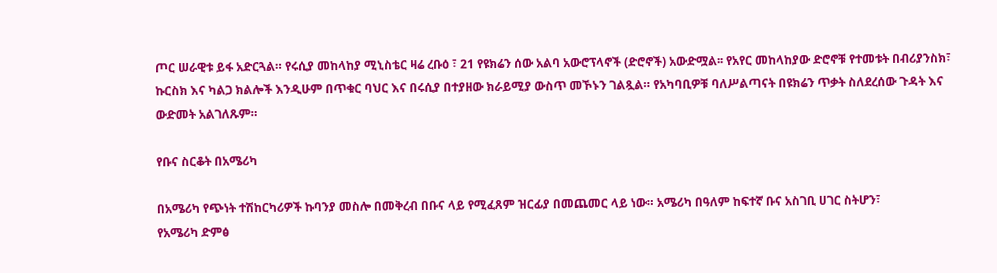ጦር ሠራዊቱ ይፋ አድርጓል። የሩሲያ መከላከያ ሚኒስቴር ዛሬ ረቡዕ ፣ 21 የዩክሬን ሰው አልባ አውሮፕላኖች (ድሮኖች) አውድሟል፡፡ የአየር መከላከያው ድሮኖቹ የተመቱት በብሪያንስክ፣ ኩርስክ እና ካልጋ ክልሎች እንዲሁም በጥቁር ባህር እና በሩሲያ በተያዘው ክራይሚያ ውስጥ መኾኑን ገልጿል። የአካባቢዎቹ ባለሥልጣናት በዩክሬን ጥቃት ስለደረሰው ጉዳት እና ውድመት አልገለጹም።

የቡና ስርቆት በአሜሪካ

በአሜሪካ የጭነት ተሽከርካሪዎች ኩባንያ መስሎ በመቅረብ በቡና ላይ የሚፈጸም ዝርፊያ በመጨመር ላይ ነው። አሜሪካ በዓለም ከፍተኛ ቡና አስገቢ ሀገር ስትሆን፣
የአሜሪካ ድምፅ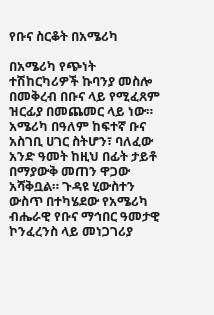የቡና ስርቆት በአሜሪካ

በአሜሪካ የጭነት ተሽከርካሪዎች ኩባንያ መስሎ በመቅረብ በቡና ላይ የሚፈጸም ዝርፊያ በመጨመር ላይ ነው። አሜሪካ በዓለም ከፍተኛ ቡና አስገቢ ሀገር ስትሆን፣ ባለፈው አንድ ዓመት ከዚህ በፊት ታይቶ በማያውቅ መጠን ዋጋው አሻቅቧል። ጉዳዩ ሂውስተን ውስጥ በተካሄደው የአሜሪካ ብሔራዊ የቡና ማኅበር ዓመታዊ ኮንፈረንስ ላይ መነጋገሪያ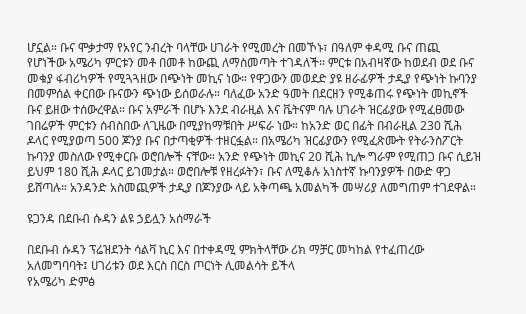ሆኗል። ቡና ሞቃታማ የአየር ንብረት ባላቸው ሀገራት የሚመረት በመኾኑ፣ በዓለም ቀዳሚ ቡና ጠጪ የሆነችው አሜሪካ ምርቱን መቶ በመቶ ከውጪ ለማስመጣት ተገዳለች፡፡ ምርቱ በአብዛኛው ከወደብ ወደ ቡና መቁያ ፋብሪካዎች የሚጓጓዘው በጭነት መኪና ነው። የዋጋውን መወደድ ያዩ ዘራፊዎች ታዲያ የጭነት ኩባንያ በመምሰል ቀርበው ቡናውን ጭነው ይሰወራሉ። ባለፈው አንድ ዓመት በደርዘን የሚቆጠሩ የጭነት መኪኖች ቡና ይዘው ተሰውረዋል። ቡና አምራች በሆኑ እንደ ብራዚል እና ቬትናም ባሉ ሀገራት ዝርፊያው የሚፈፀመው ገበሬዎች ምርቱን ሰብስበው ለጊዜው በሚያከማቹበት ሥፍራ ነው። ከአንድ ወር በፊት በብራዚል 230 ሺሕ ዶላር የሚያወጣ 500 ጆንያ ቡና በታጣቂዎች ተዘርፏል። በአሜሪካ ዝርፊያውን የሚፈጽሙት የትራንስፖርት ኩባንያ መስለው የሚቀርቡ ወሮበሎች ናቸው። አንድ የጭነት መኪና 20 ሺሕ ኪሎ ግራም የሚጠጋ ቡና ሲይዝ ይህም 180 ሺሕ ዶላር ይገመታል። ወሮበሎቹ የዘረፉትን፣ ቡና ለሚቆሉ አነስተኛ ኩባንያዎች በውድ ዋጋ ይሸጣሉ። አንዳንድ አስመጪዎች ታዲያ በጆንያው ላይ አቅጣጫ አመልካች መሣሪያ ለመግጠም ተገደዋል።

ዩጋንዳ በደቡብ ሱዳን ልዩ ኃይሏን አሰማራች

በደቡብ ሱዳን ፕሬዝደንት ሳልቫ ኪር እና በተቀዳሚ ምክትላቸው ሪክ ማቻር መካከል የተፈጠረው አለመግባባት፤ ሀገሪቱን ወደ እርስ በርስ ጦርነት ሊመልሳት ይችላ
የአሜሪካ ድምፅ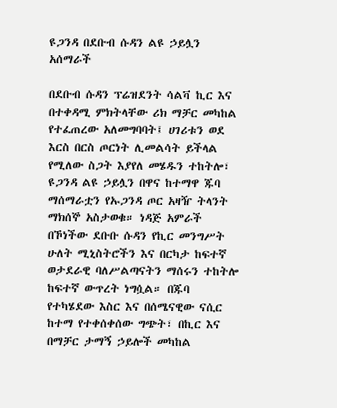ዩጋንዳ በደቡብ ሱዳን ልዩ ኃይሏን አሰማራች

በደቡብ ሱዳን ፕሬዝደንት ሳልቫ ኪር እና በተቀዳሚ ምክትላቸው ሪክ ማቻር መካከል የተፈጠረው አለመግባባት፤ ሀገሪቱን ወደ እርስ በርስ ጦርነት ሊመልሳት ይችላል የሚለው ስጋት እያየለ መሄዱን ተከትሎ፣ ዩጋንዳ ልዩ ኃይሏን በዋና ከተማዋ ጁባ ማሰማራቷን የኡጋንዳ ጦር አዛዥ ትላንት ማክሰኞ አስታወቁ። ነዳጅ አምራች በኾነችው ደቡቡ ሱዳን የኪር መንግሥት ሁለት ሚኒስትሮችን እና በርካታ ከፍተኛ ወታደራዊ ባለሥልጣናትን ማሰሩን ተከትሎ ከፍተኛ ውጥረት ነግሷል። በጁባ የተካሄደው እስር እና በሰሜናዊው ናሲር ከተማ የተቀሰቀሰው ግጭት፣ በኪር እና በማቻር ታማኝ ኃይሎች መካከል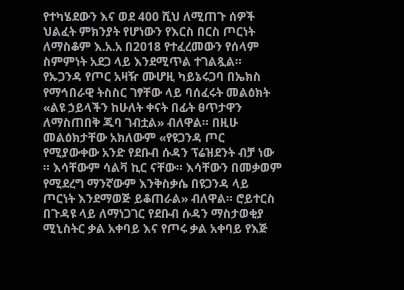የተካሄደውን እና ወደ 400 ሺህ ለሚጠጉ ሰዎች ህልፈት ምክንያት የሆነውን የእርስ በርስ ጦርነት ለማስቆም እ.አ.አ በ2018 የተፈረመውን የሰላም ስምምነት አደጋ ላይ እንደሚጥል ተገልጿል። የኡጋንዳ የጦር አዛዥ ሙሆዚ ካይኔሩጋባ በኤክስ የማኅበራዊ ትስስር ገፃቸው ላይ ባሰፈሩት መልዕክት «ልዩ ኃይላችን ከሁለት ቀናት በፊት ፀጥታዋን ለማስጠበቅ ጁባ ገብቷል» ብለዋል። በዚሁ መልዕክታቸው አክለውም «የዩጋንዳ ጦር የሚያውቀው አንድ የደቡብ ሱዳን ፕሬዝደንት ብቻ ነው ። እሳቸውም ሳልቫ ኪር ናቸው። እሳቸውን በመቃወም የሚደረግ ማንኛውም እንቅስቃሴ በዩጋንዳ ላይ ጦርነት እንደማወጅ ይቆጠራል» ብለዋል። ሮይተርስ በጉዳዩ ላይ ለማነጋገር የደቡብ ሱዳን ማስታወቂያ ሚኒስትር ቃል አቀባይ እና የጦሩ ቃል አቀባይ የእጅ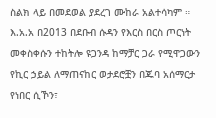ስልክ ላይ በመደወል ያደረገ ሙከራ አልተሳካም ። እ.አ.አ በ2013 በደቡብ ሱዳን የእርስ በርስ ጦርነት መቀስቀሱን ተከትሎ ዩጋንዳ ከማቻር ጋራ የሚዋጋውን የኪር ኃይል ለማጠናከር ወታደሮቿን በጁባ አሰማርታ የነበር ሲኾን፣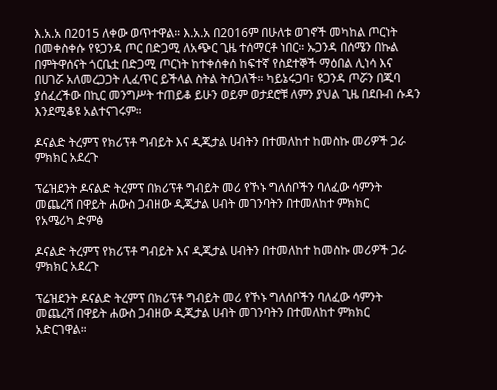እ.አ.አ በ2015 ለቀው ወጥተዋል። እ.አ.አ በ2016ም በሁለቱ ወገኖች መካከል ጦርነት በመቀስቀሱ የዩጋንዳ ጦር በድጋሚ ለአጭር ጊዜ ተሰማርቶ ነበር። ኡጋንዳ በሰሜን በኩል በምትዋሰናት ጎርቤቷ በድጋሚ ጦርነት ከተቀሰቀሰ ከፍተኛ የስደተኞች ማዕበል ሊነሳ እና በሀገሯ አለመረጋጋት ሊፈጥር ይችላል ስትል ትሰጋለች። ካይኔሩጋባ፣ ዩጋንዳ ጦሯን በጁባ ያሰፈረችው በኪር መንግሥት ተጠይቆ ይሁን ወይም ወታደሮቹ ለምን ያህል ጊዜ በደቡብ ሱዳን እንደሚቆዩ አልተናገሩም።

ዶናልድ ትረምፕ የክሪፕቶ ግብይት እና ዲጂታል ሀብትን በተመለከተ ከመስኩ መሪዎች ጋራ ምክክር አደረጉ

ፕሬዝደንት ዶናልድ ትረምፕ በክሪፕቶ ግብይት መሪ የኾኑ ግለሰቦችን ባለፈው ሳምንት መጨረሻ በዋይት ሐውስ ጋብዘው ዲጂታል ሀብት መገንባትን በተመለከተ ምክክር
የአሜሪካ ድምፅ

ዶናልድ ትረምፕ የክሪፕቶ ግብይት እና ዲጂታል ሀብትን በተመለከተ ከመስኩ መሪዎች ጋራ ምክክር አደረጉ

ፕሬዝደንት ዶናልድ ትረምፕ በክሪፕቶ ግብይት መሪ የኾኑ ግለሰቦችን ባለፈው ሳምንት መጨረሻ በዋይት ሐውስ ጋብዘው ዲጂታል ሀብት መገንባትን በተመለከተ ምክክር አድርገዋል።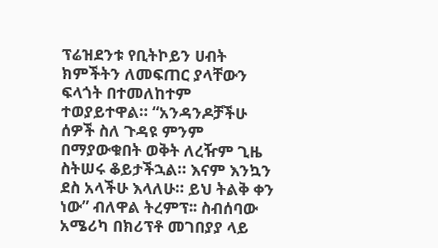ፕሬዝደንቱ የቢትኮይን ሀብት ክምችትን ለመፍጠር ያላቸውን ፍላጎት በተመለከተም ተወያይተዋል። “አንዳንዶቻችሁ ሰዎች ስለ ጉዳዩ ምንም በማያውቁበት ወቅት ለረዥም ጊዜ ስትሠሩ ቆይታችኋል። እናም እንኳን ደስ አላችሁ እላለሁ። ይህ ትልቅ ቀን ነው” ብለዋል ትረምፕ፡፡ ስብሰባው አሜሪካ በክሪፕቶ መገበያያ ላይ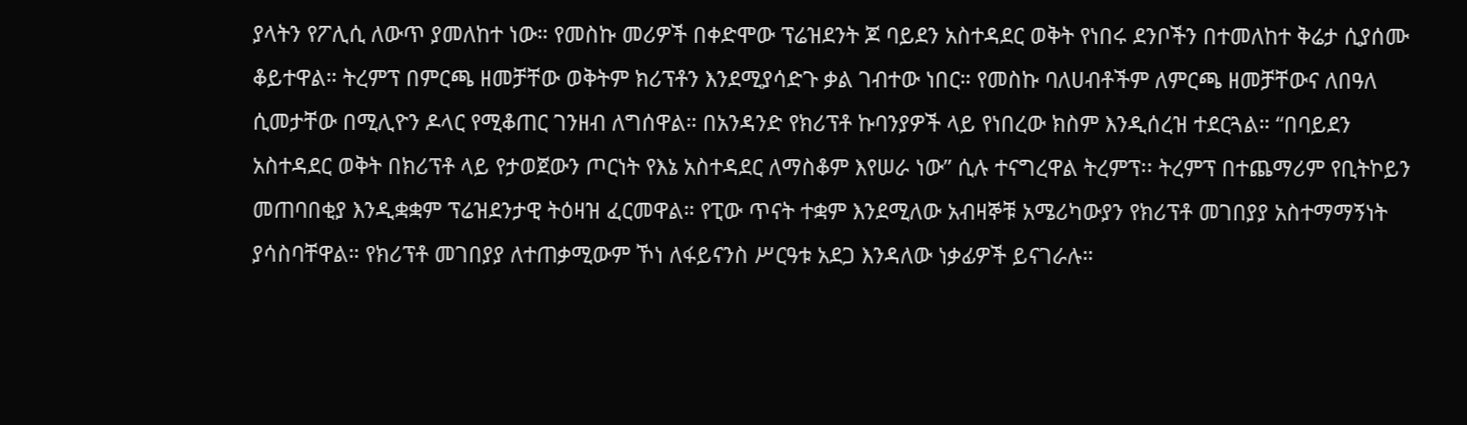ያላትን የፖሊሲ ለውጥ ያመለከተ ነው። የመስኩ መሪዎች በቀድሞው ፕሬዝደንት ጆ ባይደን አስተዳደር ወቅት የነበሩ ደንቦችን በተመለከተ ቅሬታ ሲያሰሙ ቆይተዋል። ትረምፕ በምርጫ ዘመቻቸው ወቅትም ክሪፕቶን እንደሚያሳድጉ ቃል ገብተው ነበር። የመስኩ ባለሀብቶችም ለምርጫ ዘመቻቸውና ለበዓለ ሲመታቸው በሚሊዮን ዶላር የሚቆጠር ገንዘብ ለግሰዋል። በአንዳንድ የክሪፕቶ ኩባንያዎች ላይ የነበረው ክስም እንዲሰረዝ ተደርጓል። “በባይደን አስተዳደር ወቅት በክሪፕቶ ላይ የታወጀውን ጦርነት የእኔ አስተዳደር ለማስቆም እየሠራ ነው” ሲሉ ተናግረዋል ትረምፕ፡፡ ትረምፕ በተጨማሪም የቢትኮይን መጠባበቂያ እንዲቋቋም ፕሬዝደንታዊ ትዕዛዝ ፈርመዋል። የፒው ጥናት ተቋም እንደሚለው አብዛኞቹ አሜሪካውያን የክሪፕቶ መገበያያ አስተማማኝነት ያሳስባቸዋል። የክሪፕቶ መገበያያ ለተጠቃሚውም ኾነ ለፋይናንስ ሥርዓቱ አደጋ እንዳለው ነቃፊዎች ይናገራሉ።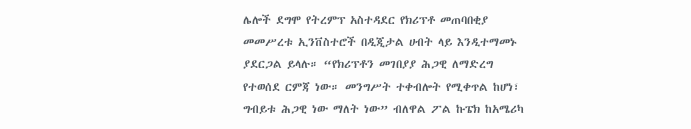ሌሎች ደግሞ የትረምፕ አስተዳደር የክሪፕቶ መጠባበቂያ መመሥረቱ ኢንቨስተሮች በዲጂታል ሀብት ላይ እንዲተማመኑ ያደርጋል ይላሉ። “የክሪፕቶን መገበያያ ሕጋዊ ለማድረግ የተወሰደ ርምጃ ነው። መንግሥት ተቀብሎት የሚቀጥል ከሆነ፣ ግብይቱ ሕጋዊ ነው ማለት ነው” ብለዋል ፖል ኩፔክ ከአሜሪካ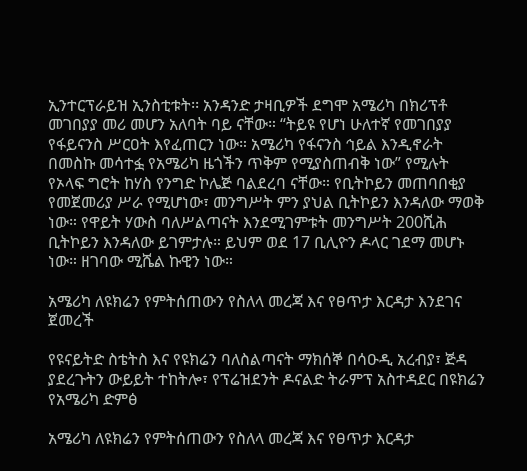ኢንተርፕራይዝ ኢንስቲቱት፡፡ አንዳንድ ታዛቢዎች ደግሞ አሜሪካ በክሪፕቶ መገበያያ መሪ መሆን አለባት ባይ ናቸው። “ትይዩ የሆነ ሁለተኛ የመገበያያ የፋይናንስ ሥርዐት እየፈጠርን ነው። አሜሪካ የፋናንስ ኅይል እንዲኖራት በመስኩ መሳተፏ የአሜሪካ ዜጎችን ጥቅም የሚያስጠብቅ ነው” የሚሉት የኦላፍ ግሮት ከሃስ የንግድ ኮሌጅ ባልደረባ ናቸው። የቢትኮይን መጠባበቂያ የመጀመሪያ ሥራ የሚሆነው፣ መንግሥት ምን ያህል ቢትኮይን እንዳለው ማወቅ ነው። የዋይት ሃውስ ባለሥልጣናት እንደሚገምቱት መንግሥት 200ሺሕ ቢትኮይን እንዳለው ይገምታሉ። ይህም ወደ 17 ቢሊዮን ዶላር ገደማ መሆኑ ነው። ዘገባው ሚሼል ኩዊን ነው።

አሜሪካ ለዩክሬን የምትሰጠውን የስለላ መረጃ እና የፀጥታ እርዳታ እንደገና ጀመረች

የዩናይትድ ስቴትስ እና የዩክሬን ባለስልጣናት ማክሰኞ በሳዑዲ አረብያ፣ ጅዳ ያደረጉትን ውይይት ተከትሎ፣ የፕሬዝደንት ዶናልድ ትራምፕ አስተዳደር በዩክሬን
የአሜሪካ ድምፅ

አሜሪካ ለዩክሬን የምትሰጠውን የስለላ መረጃ እና የፀጥታ እርዳታ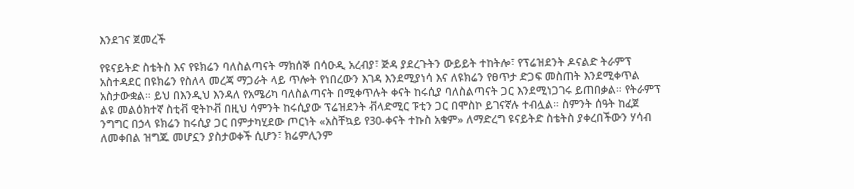እንደገና ጀመረች

የዩናይትድ ስቴትስ እና የዩክሬን ባለስልጣናት ማክሰኞ በሳዑዲ አረብያ፣ ጅዳ ያደረጉትን ውይይት ተከትሎ፣ የፕሬዝደንት ዶናልድ ትራምፕ አስተዳደር በዩክሬን የስለላ መረጃ ማጋራት ላይ ጥሎት የነበረውን እገዳ እንደሚያነሳ እና ለዩክሬን የፀጥታ ድጋፍ መስጠት እንደሚቀጥል አስታውቋል። ይህ በእንዲህ እንዳለ የአሜሪካ ባለስልጣናት በሚቀጥሉት ቀናት ከሩሲያ ባለስልጣናት ጋር እንደሚነጋገሩ ይጠበቃል። የትራምፕ ልዩ መልዕክተኛ ስቲቭ ዊትኮቭ በዚህ ሳምንት ከሩሲያው ፕሬዝደንት ቭላድሚር ፑቲን ጋር በሞስኮ ይገናኛሉ ተብሏል። ስምንት ሰዓት ከፈጀ ንግግር በኃላ ዩክሬን ከሩሲያ ጋር በምታካሂደው ጦርነት «አስቸኳይ የ30-ቀናት ተኩስ አቁም» ለማድረግ ዩናይትድ ስቴትስ ያቀረበችውን ሃሳብ ለመቀበል ዝግጁ መሆኗን ያስታወቀች ሲሆን፣ ክሬምሊንም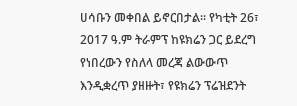ሀሳቡን መቀበል ይኖርበታል። የካቲት 26፣ 2017 ዓ.ም ትራምፕ ከዩክሬን ጋር ይደረግ የነበረውን የስለላ መረጃ ልውውጥ እንዲቋረጥ ያዘዙት፣ የዩክሬን ፕሬዝደንት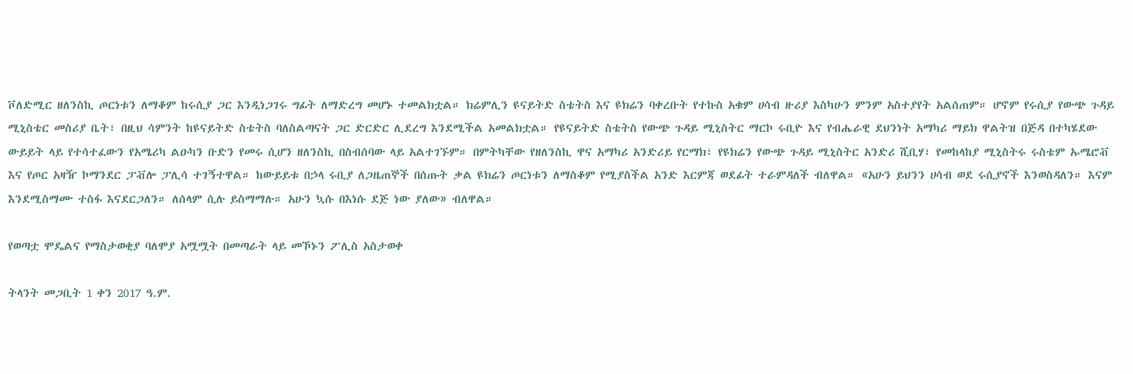ቮለድሚር ዘለንስኪ ጦርነቱን ለማቆም ከሩሲያ ጋር እንዲነጋገሩ ግፊት ለማድረግ መሆኑ ተመልክቷል። ክሬምሊን ዩናይትድ ስቴትስ እና ዩክሬን ባቀረቡት የተኩስ አቁም ሀሳብ ዙሪያ እስካሁን ምንም አስተያየት አልሰጠም። ሆኖም የሩሲያ የውጭ ጉዳይ ሚኒስቴር መስሪያ ቤት፣ በዚህ ሳምንት ከዩናይትድ ስቴትስ ባለስልጣናት ጋር ድርድር ሊደረግ እንደሚችል አመልክቷል። የዩናይትድ ስቴትስ የውጭ ጉዳይ ሚኒስትር ማርኮ ሩቢዮ እና የብሔራዊ ደህንነት አማካሪ ማይክ ዋልትዝ በጅዳ በተካሄደው ውይይት ላይ የተሳተፈውን የአሜሪካ ልዑካን ቡድን የመሩ ሲሆን ዘለንስኪ በስብሰባው ላይ አልተገኙም። በምትካቸው የዘለንስኪ ዋና አማካሪ አንድሪይ የርማክ፣ የዩክሬን የውጭ ጉዳይ ሚኒስትር አንድሪ ሺቢሃ፣ የመከላከያ ሚኒስትሩ ሩስቴም ኡሜሮቭ እና የጦር አዛዥ ኮማንደር ፓቭሎ ፓሊሳ ተገኝተዋል። ከውይይቱ በኃላ ሩቢያ ለጋዜጠኞች በሰጡት ቃል ዩክሬን ጦርነቱን ለማስቆም የሚያስችል አንድ እርምጃ ወደፊት ተራምዳለች ብለዋል። «አሁን ይህንን ሀሳብ ወደ ሩሲያኖች እንወስዳለን። እናም እንደሚስማሙ ተስፋ እናደርጋለን። ለሰላም ሲሉ ይስማማሉ። አሁን ኳሱ በእነሱ ደጅ ነው ያለው» ብለዋል።

የወጣቷ ሞዴልና የማስታወቂያ ባለሞያ አሟሟት በመጣራት ላይ መኾኑን ፖሊስ አስታወቀ

ትላንት መጋቢት 1 ቀን 2017 ዓ.ም.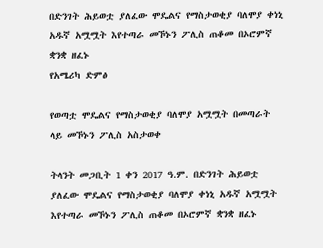በድንገት ሕይወቷ ያለፈው ሞዴልና የማስታወቂያ ባለሞያ ቀነኒ አዱኛ አሟሟት እየተጣራ መኾኑን ፖሊስ ጠቆመ በኦሮምኛ ቋንቋ ዘፈኑ
የአሜሪካ ድምፅ

የወጣቷ ሞዴልና የማስታወቂያ ባለሞያ አሟሟት በመጣራት ላይ መኾኑን ፖሊስ አስታወቀ

ትላንት መጋቢት 1 ቀን 2017 ዓ.ም. በድንገት ሕይወቷ ያለፈው ሞዴልና የማስታወቂያ ባለሞያ ቀነኒ አዱኛ አሟሟት እየተጣራ መኾኑን ፖሊስ ጠቆመ በኦሮምኛ ቋንቋ ዘፈኑ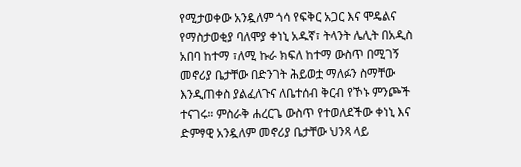የሚታወቀው አንዷለም ጎሳ የፍቅር አጋር እና ሞዴልና የማስታወቂያ ባለሞያ ቀነኒ አዱኛ፣ ትላንት ሌሊት በአዲስ አበባ ከተማ ፣ለሚ ኩራ ክፍለ ከተማ ውስጥ በሚገኝ መኖሪያ ቤታቸው በድንገት ሕይወቷ ማለፉን ስማቸው እንዲጠቀስ ያልፈለጉና ለቤተሰብ ቅርብ የኾኑ ምንጮች ተናገሩ። ምስራቅ ሐረርጌ ውስጥ የተወለደችው ቀነኒ እና ድምፃዊ አንዷለም መኖሪያ ቤታቸው ህንጻ ላይ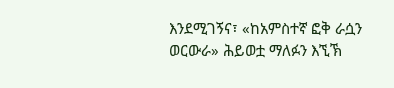እንደሚገኝና፣ «ከአምስተኛ ፎቅ ራሷን ወርውራ» ሕይወቷ ማለፉን እኚኽ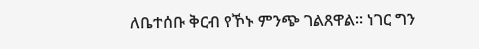ለቤተሰቡ ቅርብ የኾኑ ምንጭ ገልጸዋል። ነገር ግን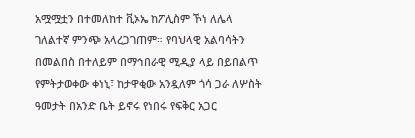አሟሟቷን በተመለከተ ቪኦኤ ከፖሊስም ኾነ ለሌላ ገለልተኛ ምንጭ አላረጋገጠም። የባህላዊ አልባሳትን በመልበስ በተለይም በማኅበራዊ ሚዲያ ላይ በይበልጥ የምትታወቀው ቀነኒ፣ ከታዋቂው አንዷለም ጎሳ ጋራ ለሦስት ዓመታት በአንድ ቤት ይኖሩ የነበሩ የፍቅር አጋር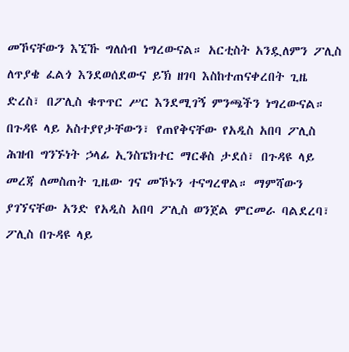መኾናቸውን እኚኹ ግለሰብ ነግረውናል። አርቲስት አንዷለምን ፖሊስ ለጥያቄ ፈልጎ እንደወሰደውና ይኽ ዘገባ እስከተጠናቀረበት ጊዜ ድረስ፣ በፖሊስ ቁጥጥር ሥር እንደሚገኝ ምንጫችን ነግረውናል። በጉዳዩ ላይ አስተያየታቸውን፣ የጠየቅናቸው የአዲስ አበባ ፖሊስ ሕዝብ ግንኙነት ኃላፊ ኢንስፔክተር ማርቆስ ታደሰ፣ በጉዳዩ ላይ መረጃ ለመስጠት ጊዜው ገና መኾኑን ተናግረዋል። ማምሻውን ያገኘናቸው አንድ የአዲስ አበባ ፖሊስ ወንጀል ምርመራ ባልደረባ፣ ፖሊስ በጉዳዩ ላይ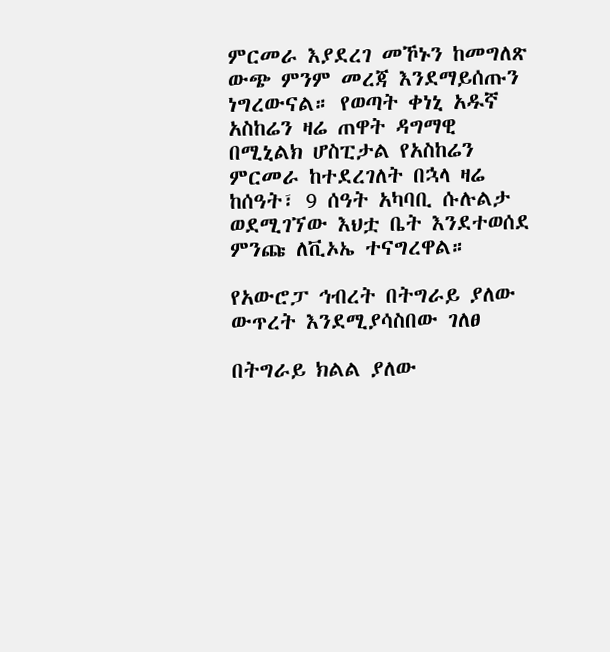ምርመራ እያደረገ መኾኑን ከመግለጽ ውጭ ምንም መረጃ እንደማይሰጡን ነግረውናል። የወጣት ቀነኒ አዱኛ አስከሬን ዛሬ ጠዋት ዳግማዊ በሚኒልክ ሆስፒታል የአስከሬን ምርመራ ከተደረገለት በኋላ ዛሬ ከሰዓት፣ 9 ሰዓት አካባቢ ሱሉልታ ወደሚገኘው እህቷ ቤት እንደተወሰደ ምንጩ ለቪኦኤ ተናግረዋል።

የአውሮፓ ኅብረት በትግራይ ያለው ውጥረት እንደሚያሳስበው ገለፀ

በትግራይ ክልል ያለው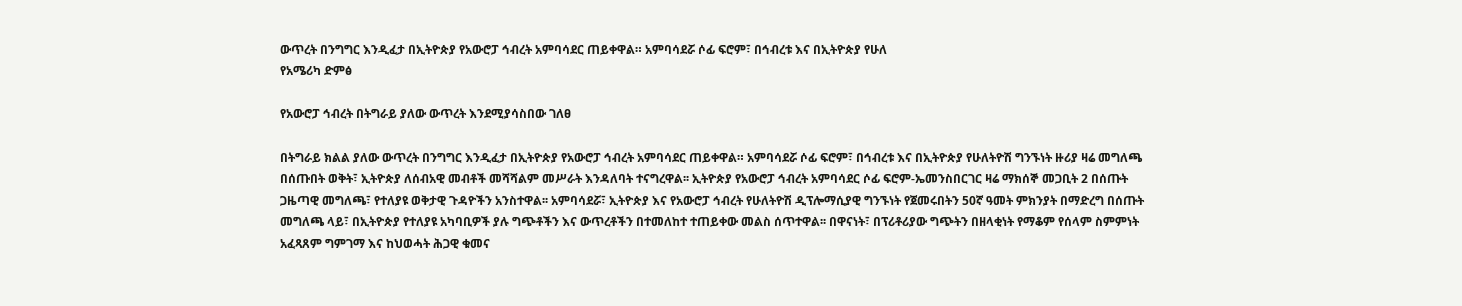ውጥረት በንግግር እንዲፈታ በኢትዮጵያ የአውሮፓ ኅብረት አምባሳደር ጠይቀዋል። አምባሳደሯ ሶፊ ፍሮም፣ በኅብረቱ እና በኢትዮጵያ የሁለ
የአሜሪካ ድምፅ

የአውሮፓ ኅብረት በትግራይ ያለው ውጥረት እንደሚያሳስበው ገለፀ

በትግራይ ክልል ያለው ውጥረት በንግግር እንዲፈታ በኢትዮጵያ የአውሮፓ ኅብረት አምባሳደር ጠይቀዋል። አምባሳደሯ ሶፊ ፍሮም፣ በኅብረቱ እና በኢትዮጵያ የሁለትዮሽ ግንኙነት ዙሪያ ዛሬ መግለጫ በሰጡበት ወቅት፣ ኢትዮጵያ ለሰብአዊ መብቶች መሻሻልም መሥራት እንዳለባት ተናግረዋል፡፡ ኢትዮጵያ የአውሮፓ ኅብረት አምባሳደር ሶፊ ፍሮም-ኤመንስበርገር ዛሬ ማክሰኞ መጋቢት 2 በሰጡት ጋዜጣዊ መግለጫ፣ የተለያዩ ወቅታዊ ጉዳዮችን አንስተዋል፡፡ አምባሳደሯ፣ ኢትዮጵያ እና የአውሮፓ ኅብረት የሁለትዮሽ ዲፕሎማሲያዊ ግንኙነት የጀመሩበትን 50ኛ ዓመት ምክንያት በማድረግ በሰጡት መግለጫ ላይ፣ በኢትዮጵያ የተለያዩ አካባቢዎች ያሉ ግጭቶችን እና ውጥረቶችን በተመለከተ ተጠይቀው መልስ ሰጥተዋል፡፡ በዋናነት፣ በፕሪቶሪያው ግጭትን በዘላቂነት የማቆም የሰላም ስምምነት አፈጻጸም ግምገማ እና ከህወሓት ሕጋዊ ቁመና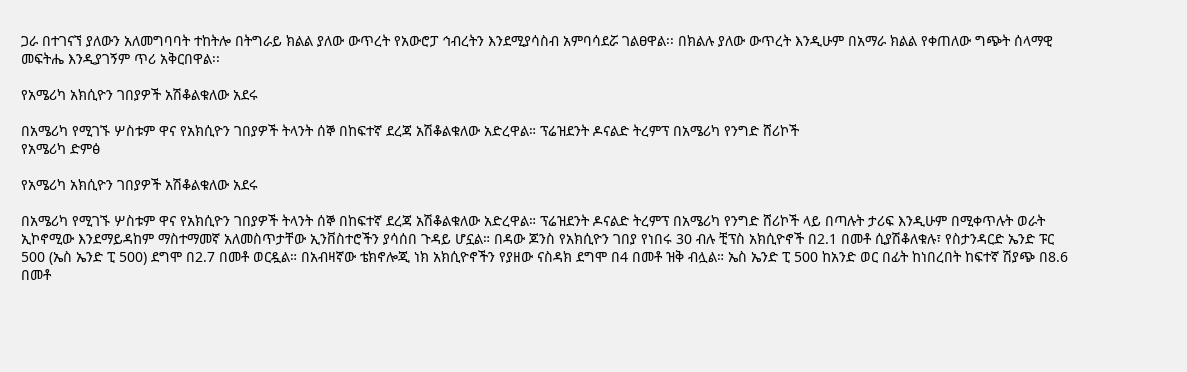ጋራ በተገናኘ ያለውን አለመግባባት ተከትሎ በትግራይ ክልል ያለው ውጥረት የአውሮፓ ኅብረትን እንደሚያሳስብ አምባሳደሯ ገልፀዋል፡፡ በክልሉ ያለው ውጥረት እንዲሁም በአማራ ክልል የቀጠለው ግጭት ሰላማዊ መፍትሔ እንዲያገኝም ጥሪ አቅርበዋል፡፡

የአሜሪካ አክሲዮን ገበያዎች አሽቆልቁለው አደሩ

በአሜሪካ የሚገኙ ሦስቱም ዋና የአክሲዮን ገበያዎች ትላንት ሰኞ በከፍተኛ ደረጃ አሽቆልቁለው አድረዋል። ፕሬዝደንት ዶናልድ ትረምፕ በአሜሪካ የንግድ ሸሪኮች
የአሜሪካ ድምፅ

የአሜሪካ አክሲዮን ገበያዎች አሽቆልቁለው አደሩ

በአሜሪካ የሚገኙ ሦስቱም ዋና የአክሲዮን ገበያዎች ትላንት ሰኞ በከፍተኛ ደረጃ አሽቆልቁለው አድረዋል። ፕሬዝደንት ዶናልድ ትረምፕ በአሜሪካ የንግድ ሸሪኮች ላይ በጣሉት ታሪፍ እንዲሁም በሚቀጥሉት ወራት ኢኮኖሚው እንደማይዳከም ማስተማመኛ አለመስጥታቸው ኢንቨስተሮችን ያሳሰበ ጉዳይ ሆኗል። በዳው ጆንስ የአክሲዮን ገበያ የነበሩ 30 ብሉ ቺፕስ አክሲዮኖች በ2.1 በመቶ ሲያሽቆለቁሉ፣ የስታንዳርድ ኤንድ ፑር 500 (ኤስ ኤንድ ፒ 500) ደግሞ በ2.7 በመቶ ወርዷል። በአብዛኛው ቴክኖሎጂ ነክ አክሲዮኖችን የያዘው ናስዳክ ደግሞ በ4 በመቶ ዝቅ ብሏል። ኤስ ኤንድ ፒ 500 ከአንድ ወር በፊት ከነበረበት ከፍተኛ ሽያጭ በ8.6 በመቶ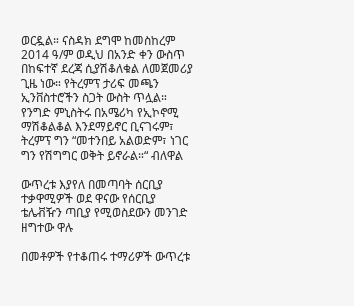ወርዷል። ናስዳክ ደግሞ ከመስከረም 2014 ዓ/ም ወዲህ በአንድ ቀን ውስጥ በከፍተኛ ደረጃ ሲያሽቆለቁል ለመጀመሪያ ጊዜ ነው። የትረምፕ ታሪፍ መጫን ኢንቨስተሮችን ስጋት ውስት ጥሏል። የንግድ ምኒስትሩ በአሜሪካ የኢኮኖሚ ማሽቆልቆል እንደማይኖር ቢናገሩም፣ ትረምፕ ግን “መተንበይ አልወድም፣ ነገር ግን የሽግግር ወቅት ይኖራል።“ ብለዋል

ውጥረቱ እያየለ በመጣባት ሰርቢያ ተቃዋሚዎች ወደ ዋናው የሰርቢያ ቴሌቭዥን ጣቢያ የሚወስደውን መንገድ ዘግተው ዋሉ

በመቶዎች የተቆጠሩ ተማሪዎች ውጥረቱ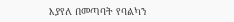እያየለ በመጣባት የባልካን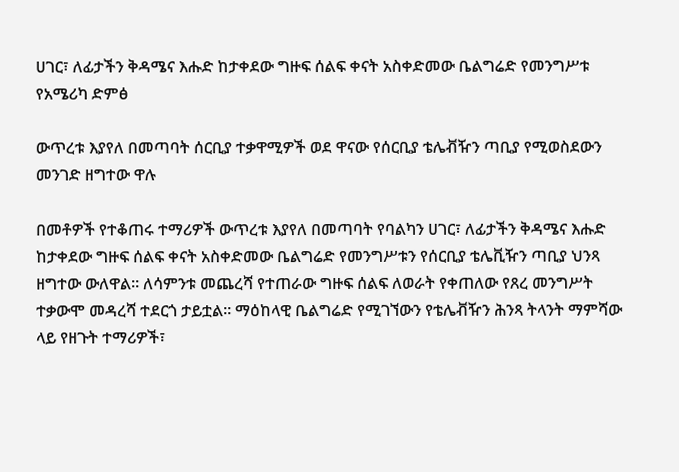ሀገር፣ ለፊታችን ቅዳሜና እሑድ ከታቀደው ግዙፍ ሰልፍ ቀናት አስቀድመው ቤልግሬድ የመንግሥቱ
የአሜሪካ ድምፅ

ውጥረቱ እያየለ በመጣባት ሰርቢያ ተቃዋሚዎች ወደ ዋናው የሰርቢያ ቴሌቭዥን ጣቢያ የሚወስደውን መንገድ ዘግተው ዋሉ

በመቶዎች የተቆጠሩ ተማሪዎች ውጥረቱ እያየለ በመጣባት የባልካን ሀገር፣ ለፊታችን ቅዳሜና እሑድ ከታቀደው ግዙፍ ሰልፍ ቀናት አስቀድመው ቤልግሬድ የመንግሥቱን የሰርቢያ ቴሌቪዥን ጣቢያ ህንጻ ዘግተው ውለዋል። ለሳምንቱ መጨረሻ የተጠራው ግዙፍ ሰልፍ ለወራት የቀጠለው የጸረ መንግሥት ተቃውሞ መዳረሻ ተደርጎ ታይቷል። ማዕከላዊ ቤልግሬድ የሚገኘውን የቴሌቭዥን ሕንጻ ትላንት ማምሻው ላይ የዘጉት ተማሪዎች፣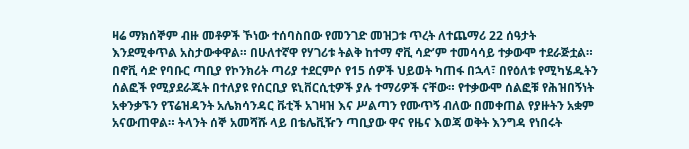ዛሬ ማክሰኞም ብዙ መቶዎች ኾነው ተሰባስበው የመንገድ መዝጋቱ ጥረት ለተጨማሪ 22 ሰዓታት እንደሚቀጥል አስታውቀዋል። በሁለተኛዋ የሃገሪቱ ትልቅ ከተማ ኖቪ ሳድ’ም ተመሳሳይ ተቃውሞ ተደራጅቷል። በኖቪ ሳድ የባቡር ጣቢያ የኮንክሪት ጣሪያ ተደርምሶ የ15 ሰዎች ህይወት ካጠፋ በኋላ፣ በየዕለቱ የሚካሄዱትን ሰልፎች የሚያደራጁት በተለያዩ የሰርቢያ ዩኒቨርሲቲዎች ያሉ ተማሪዎች ናቸው። የተቃውሞ ሰልፎቹ የሕዝበኝነት አቀንቃኙን የፕሬዝዳንት አሌክሳንዳር ቩቲች አገዛዝ እና ሥልጣን የሙጥኝ ብለው በመቀጠል የያዙትን አቋም አናውጠዋል። ትላንት ሰኞ አመሻሹ ላይ በቴሌቪዥን ጣቢያው ዋና የዜና እወጃ ወቅት እንግዳ የነበሩት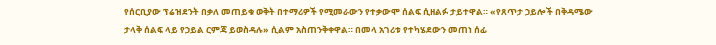የሰርቢያው ፕሬዝደንት በቃለ መጠይቁ ወቅት በተማሪዎች የሚመራውን የተቃውሞ ሰልፍ ሲዘልፉ ታይተዋል። «የጸጥታ ኃይሎች በቅዳሜው ታላቅ ሰልፍ ላይ የኃይል ርምጃ ይወስዳሉ» ሲልም አስጠንቅቀዋል። በመላ አገሪቱ የተካሄደውን መጠነ ሰፊ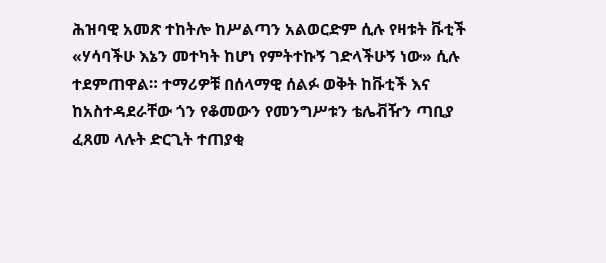ሕዝባዊ አመጽ ተከትሎ ከሥልጣን አልወርድም ሲሉ የዛቱት ቩቲች «ሃሳባችሁ እኔን መተካት ከሆነ የምትተኩኝ ገድላችሁኝ ነው» ሲሉ ተደምጠዋል። ተማሪዎቹ በሰላማዊ ሰልፉ ወቅት ከቩቲች እና ከአስተዳደራቸው ጎን የቆመውን የመንግሥቱን ቴሌቭዥን ጣቢያ ፈጸመ ላሉት ድርጊት ተጠያቂ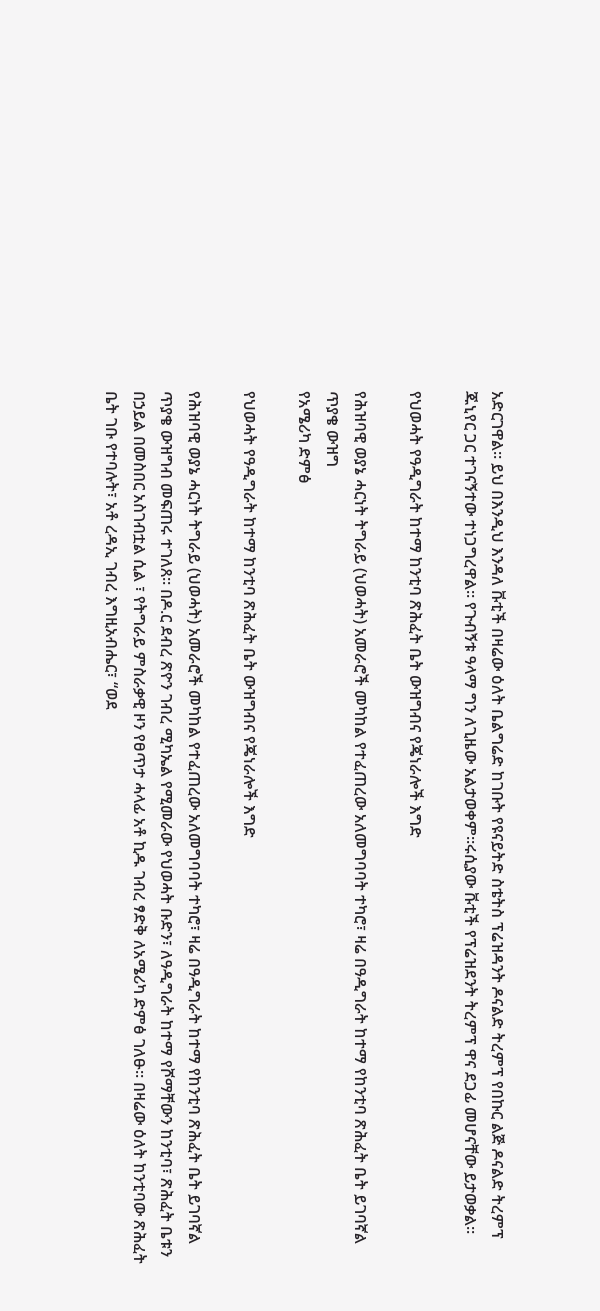አድርገዋል። ይህ በእንዲህ እንዳለ ቩቲች በዛሬው ዕለት ቤልግሬድ ከገቡት የዩናይትድ ስቴትስ ፕሬዝዳንት ዶናልድ ትረምፕ የበኩር ልጅ ዶናልድ ትረምፕ ጁኒየር ጋር ተገናኝተው ተነጋግረዋል። የጉብኝቱ ዓላማ ግን ለጊዜው አልታወቀም።ሩሲያው ቩቲች የፕሬዝደንት ትረምፕ ዋና ደጋፊ መሆናቸው ይታወቃል።

የህወሓት የዓዲግራት ከተማ ከንቲባ ጽሕፈት ቤት ውዝግብና የጄነራሎች እግድ

የሕዝባዊ ወያኔ ሓርነት ትግራይ (ህወሓት) አመራሮች መካከል የተፈጠረው አለመግባባት ተካሮ፣ ዛሬ በዓዲግራት ከተማ የከንቲባ ጽሕፈት ቤት ይገባኛል ጥያቄ ውዝግ
የአሜሪካ ድምፅ

የህወሓት የዓዲግራት ከተማ ከንቲባ ጽሕፈት ቤት ውዝግብና የጄነራሎች እግድ

የሕዝባዊ ወያኔ ሓርነት ትግራይ (ህወሓት) አመራሮች መካከል የተፈጠረው አለመግባባት ተካሮ፣ ዛሬ በዓዲግራት ከተማ የከንቲባ ጽሕፈት ቤት ይገባኛል ጥያቄ ውዝግብ መፍጠሩ ተገለጸ። በዶ.ር ደብረ ጽዮን ገብረ ሚካኤል የሚመራው የህወሓት ቡድን፣ ለዓዲግራት ከተማ የሾማቸውን ከንቲባ፣ ጽሕፈት ቤቱን በኃይል በመስበር አስገብቷል ሲል ፣ የትግራይ ምስራቃዊ ዞን የፀጥታ ሓላፊ አቶ ኪዱ ገብረ ፃድቅ ለአሜሪካ ድምፅ ገለፁ። በዛሬው ዕለት ከንቲባው ጽሕፈት ቤት ገቡ የተባሉት፣ አቶ ረዳኢ ገብረ እግዚአብሔር፣ “ወደ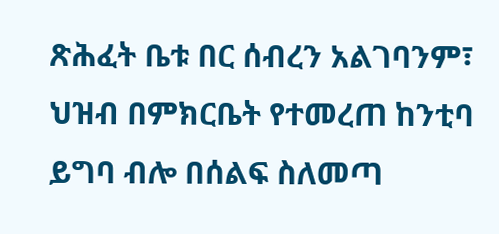ጽሕፈት ቤቱ በር ሰብረን አልገባንም፣ ህዝብ በምክርቤት የተመረጠ ከንቲባ ይግባ ብሎ በሰልፍ ስለመጣ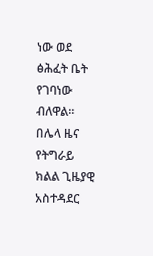ነው ወደ ፅሕፈት ቤት የገባነው ብለዋል። በሌላ ዜና የትግራይ ክልል ጊዜያዊ አስተዳደር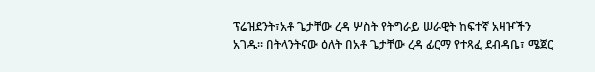ፕሬዝደንት፣አቶ ጌታቸው ረዳ ሦስት የትግራይ ሠራዊት ከፍተኛ አዛዦችን አገዱ። በትላንትናው ዕለት በአቶ ጌታቸው ረዳ ፊርማ የተጻፈ ደብዳቤ፣ ሜጀር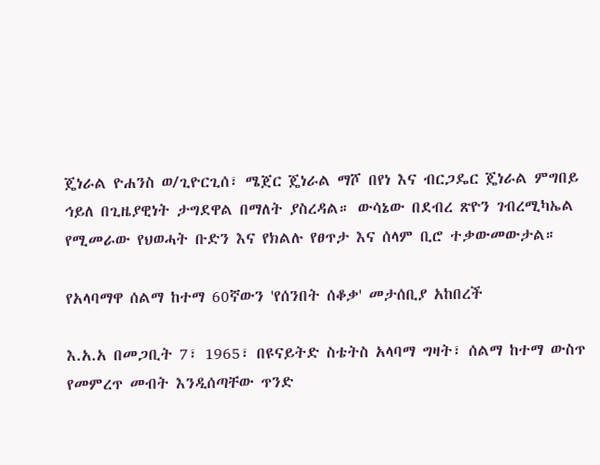ጄነራል ዮሐንስ ወ/ጊዮርጊሰ፣ ሜጀር ጄነራል ማሾ በየነ እና ብርጋዴር ጄነራል ምግበይ ኅይለ በጊዜያዊነት ታግደዋል በማለት ያስረዳል። ውሳኔው በደብረ ጽዮን ገብረሚካኤል የሚመራው የህወሓት ቡድን እና የክልሉ የፀጥታ እና ሰላም ቢሮ ተቃውመውታል።

የአላባማዋ ሰልማ ከተማ 60ኛውን 'የሰንበት ሰቆቃ' መታሰቢያ አከበረች

እ.አ.አ በመጋቢት 7፣ 1965፣ በዩናይትድ ስቴትስ አላባማ ግዛት፣ ሰልማ ከተማ ውስጥ የመምረጥ መብት እንዲሰጣቸው ጥንድ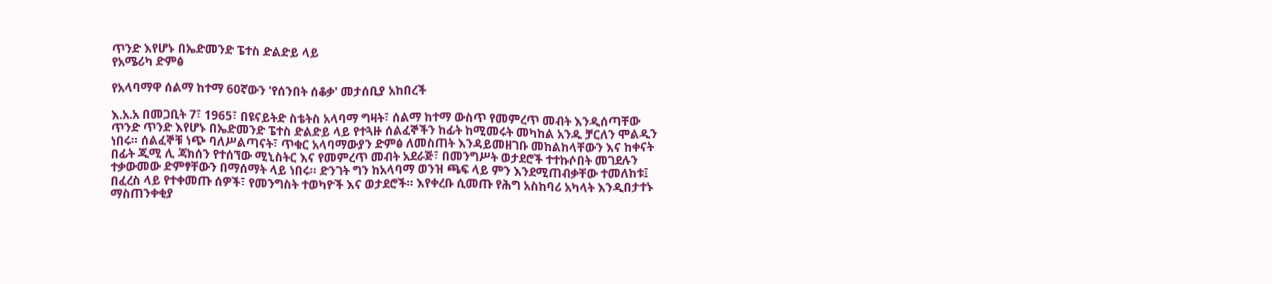ጥንድ እየሆኑ በኤድመንድ ፔተስ ድልድይ ላይ
የአሜሪካ ድምፅ

የአላባማዋ ሰልማ ከተማ 60ኛውን 'የሰንበት ሰቆቃ' መታሰቢያ አከበረች

እ.አ.አ በመጋቢት 7፣ 1965፣ በዩናይትድ ስቴትስ አላባማ ግዛት፣ ሰልማ ከተማ ውስጥ የመምረጥ መብት እንዲሰጣቸው ጥንድ ጥንድ እየሆኑ በኤድመንድ ፔተስ ድልድይ ላይ የተጓዙ ሰልፈኞችን ከፊት ከሚመሩት መካከል አንዱ ቻርለን ሞልዲን ነበሩ። ሰልፈኞቹ ነጭ ባለሥልጣናት፣ ጥቁር አላባማውያን ድምፅ ለመስጠት እንዳይመዘገቡ መከልከላቸውን እና ከቀናት በፊት ጂሚ ሊ ጃክሰን የተሰኘው ሚኒስትር እና የመምረጥ መብት አደራጅ፣ በመንግሥት ወታደሮች ተተኩሶበት መገደሉን ተቃውመው ድምፃቸውን በማሰማት ላይ ነበሩ። ድንገት ግን ከአላባማ ወንዝ ጫፍ ላይ ምን እንደሚጠብቃቸው ተመለከቱ፤ በፈረስ ላይ የተቀመጡ ሰዎች፣ የመንግስት ተወካዮች እና ወታደሮች። እየቀረቡ ሲመጡ የሕግ አስከባሪ አካላት እንዲበታተኑ ማስጠንቀቂያ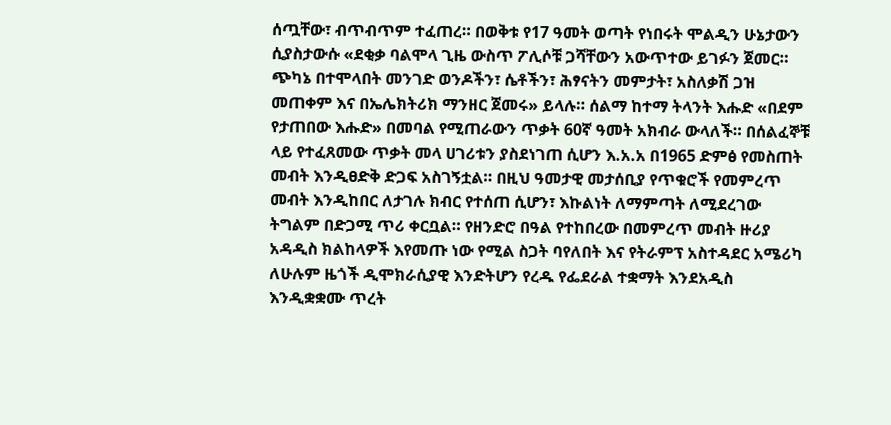ሰጧቸው፣ ብጥብጥም ተፈጠረ። በወቅቱ የ17 ዓመት ወጣት የነበሩት ሞልዲን ሁኔታውን ሲያስታውሱ «ደቂቃ ባልሞላ ጊዜ ውስጥ ፖሊሶቹ ጋሻቸውን አውጥተው ይገፉን ጀመር። ጭካኔ በተሞላበት መንገድ ወንዶችን፣ ሴቶችን፣ ሕፃናትን መምታት፣ አስለቃሽ ጋዝ መጠቀም እና በኤሌክትሪክ ማንዘር ጀመሩ» ይላሉ። ሰልማ ከተማ ትላንት እሑድ «በደም የታጠበው እሑድ» በመባል የሚጠራውን ጥቃት 60ኛ ዓመት አክብራ ውላለች። በሰልፈኞቹ ላይ የተፈጸመው ጥቃት መላ ሀገሪቱን ያስደነገጠ ሲሆን እ.አ.አ በ1965 ድምፅ የመስጠት መብት እንዲፀድቅ ድጋፍ አስገኝቷል። በዚህ ዓመታዊ መታሰቢያ የጥቁሮች የመምረጥ መብት እንዲከበር ለታገሉ ክብር የተሰጠ ሲሆን፣ እኩልነት ለማምጣት ለሚደረገው ትግልም በድጋሚ ጥሪ ቀርቧል። የዘንድሮ በዓል የተከበረው በመምረጥ መብት ዙሪያ አዳዲስ ክልከላዎች እየመጡ ነው የሚል ስጋት ባየለበት እና የትራምፕ አስተዳደር አሜሪካ ለሁሉም ዜጎች ዲሞክራሲያዊ እንድትሆን የረዱ የፌደራል ተቋማት እንደአዲስ እንዲቋቋሙ ጥረት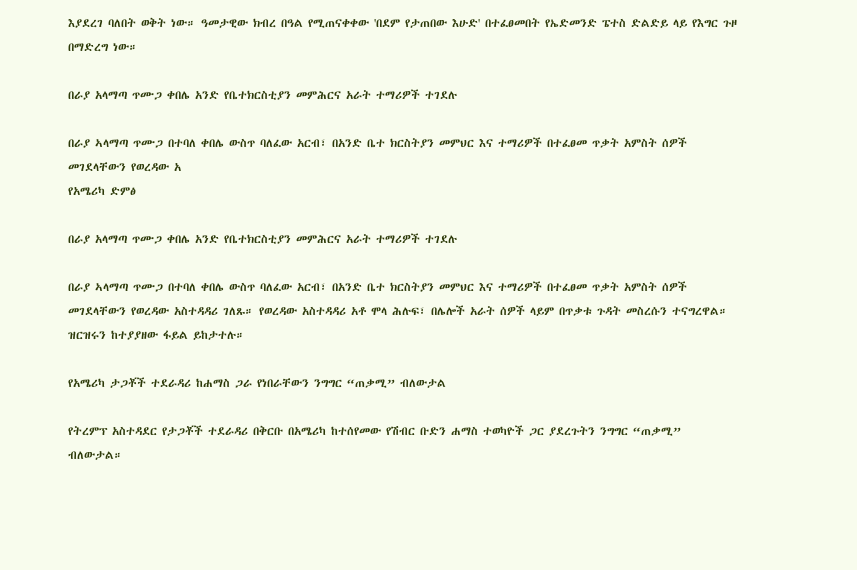እያደረገ ባለበት ወቅት ነው። ዓመታዊው ክብረ በዓል የሚጠናቀቀው 'በደም የታጠበው እሁድ' በተፈፀመበት የኤድመንድ ፔተስ ድልድይ ላይ የእግር ጉዞ በማድረግ ነው።

በራያ አላማጣ ጥሙጋ ቀበሌ አንድ የቤተክርስቲያን መምሕርና አራት ተማሪዎች ተገደሉ

በራያ ኣላማጣ ጥሙጋ በተባለ ቀበሌ ውስጥ ባለፈው አርብ፣ በአንድ ቤተ ክርስትያን መምህር እና ተማሪዎች በተፈፀመ ጥቃት አምስት ሰዎች መገደላቸውን የወረዳው አ
የአሜሪካ ድምፅ

በራያ አላማጣ ጥሙጋ ቀበሌ አንድ የቤተክርስቲያን መምሕርና አራት ተማሪዎች ተገደሉ

በራያ ኣላማጣ ጥሙጋ በተባለ ቀበሌ ውስጥ ባለፈው አርብ፣ በአንድ ቤተ ክርስትያን መምህር እና ተማሪዎች በተፈፀመ ጥቃት አምስት ሰዎች መገደላቸውን የወረዳው አስተዳዳሪ ገለጹ። የወረዳው አስተዳዳሪ አቶ ሞላ ሕሉፍ፣ በሌሎች አራት ሰዎች ላይም በጥቃቱ ጉዳት መስረሱን ተናግረዋል። ዝርዝሩን ከተያያዘው ፋይል ይከታተሉ።

የአሜሪካ ታጋቾች ተደራዳሪ ከሐማስ ጋራ የነበራቸውን ንግግር “ጠቃሚ” ብለውታል

የትረምፕ አስተዳደር የታጋቾች ተደራዳሪ በቅርቡ በአሜሪካ ከተሰየመው የሽብር ቡድን ሐማስ ተወካዮች ጋር ያደረጉትን ንግግር “ጠቃሚ” ብለውታል።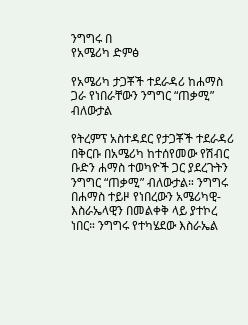ንግግሩ በ
የአሜሪካ ድምፅ

የአሜሪካ ታጋቾች ተደራዳሪ ከሐማስ ጋራ የነበራቸውን ንግግር “ጠቃሚ” ብለውታል

የትረምፕ አስተዳደር የታጋቾች ተደራዳሪ በቅርቡ በአሜሪካ ከተሰየመው የሽብር ቡድን ሐማስ ተወካዮች ጋር ያደረጉትን ንግግር “ጠቃሚ” ብለውታል። ንግግሩ በሐማስ ተይዞ የነበረውን አሜሪካዊ-እስራኤላዊን በመልቀቅ ላይ ያተኮረ ነበር። ንግግሩ የተካሄደው እስራኤል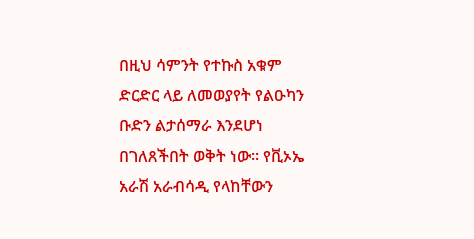በዚህ ሳምንት የተኩስ አቁም ድርድር ላይ ለመወያየት የልዑካን ቡድን ልታሰማራ እንደሆነ በገለጸችበት ወቅት ነው፡፡ የቪኦኤ አራሽ አራብሳዲ የላከቸውን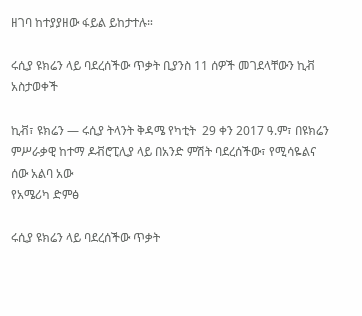ዘገባ ከተያያዘው ፋይል ይከታተሉ።

ሩሲያ ዩክሬን ላይ ባደረሰችው ጥቃት ቢያንስ 11 ሰዎች መገደላቸውን ኪቭ አስታወቀች

ኪቭ፣ ዩክሬን — ሩሲያ ትላንት ቅዳሜ የካቲት  29 ቀን 2017 ዓ.ም፣ በዩክሬን ምሥራቃዊ ከተማ ዶቭሮፒሊያ ላይ በአንድ ምሽት ባደረሰችው፣ የሚሳዬልና ሰው አልባ አው
የአሜሪካ ድምፅ

ሩሲያ ዩክሬን ላይ ባደረሰችው ጥቃት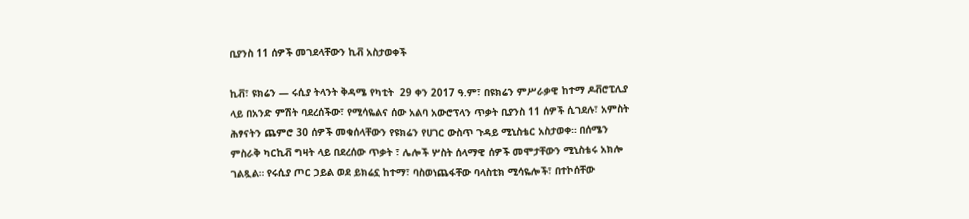ቢያንስ 11 ሰዎች መገደላቸውን ኪቭ አስታወቀች

ኪቭ፣ ዩክሬን — ሩሲያ ትላንት ቅዳሜ የካቲት  29 ቀን 2017 ዓ.ም፣ በዩክሬን ምሥራቃዊ ከተማ ዶቭሮፒሊያ ላይ በአንድ ምሽት ባደረሰችው፣ የሚሳዬልና ሰው አልባ አውሮፕላን ጥቃት ቢያንስ 11 ሰዎች ሲገደሉ፣ አምስት ሕፃናትን ጨምሮ 30 ሰዎች መቁሰላቸውን የዩክሬን የሀገር ውስጥ ጉዳይ ሚኒስቴር አስታወቀ። በሰሜን ምስራቅ ካርኪቭ ግዛት ላይ በደረሰው ጥቃት ፣ ሌሎች ሦስት ሰላማዊ ሰዎች መሞታቸውን ሚኒስቴሩ አክሎ ገልጿል። የሩሲያ ጦር ኃይል ወደ ይክሬኗ ከተማ፣ ባስወነጨፋቸው ባላስቲክ ሚሳዬሎች፣ በተኮሰቸው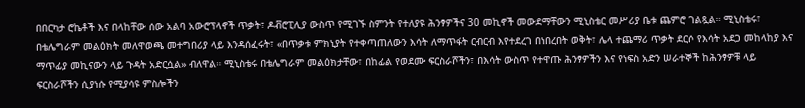በበርካታ ሮኬቶች እና በላከቸው ሰው አልባ አውሮፕላኖች ጥቃት፣ ዶቭሮፒሊያ ውስጥ የሚገኙ ስምንት የተለያዩ ሕንፃዎችና 30 መኪኖች መውደማቸውን ሚኒስቴር መሥሪያ ቤቱ ጨምሮ ገልጿል። ሚኒስቴሩ፣ በቴሌግራም መልዕክት መለዋወጫ መተግበሪያ ላይ እንዳሰፈሩት፣ «በጥቃቱ ምክኒያት የተቀጣጠለውን እሳት ለማጥፋት ርብርብ እየተደረገ በነበረበት ወቅት፣ ሌላ ተጨማሪ ጥቃት ደርሶ የእሳት አደጋ መከላከያ እና ማጥፊያ መኪናውን ላይ ጉዳት አድርሷል» ብለዋል። ሚኒስቴሩ በቴሌግራም መልዕክታቸው፣ በከፊል የወደሙ ፍርስራሾችን፣ በእሳት ውስጥ የተዋጡ ሕንፃዎችን እና የነፍስ አድን ሠራተኞች ከሕንፃዎቹ ላይ ፍርስራሾችን ሲያነሱ የሚያሳዩ ምስሎችን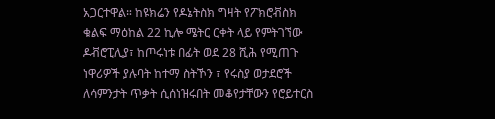አጋርተዋል። ከዩክሬን የዶኔትስክ ግዛት የፖክሮቭስክ ቁልፍ ማዕከል 22 ኪሎ ሜትር ርቀት ላይ የምትገኘው ዶቭሮፒሊያ፣ ከጦሩነቱ በፊት ወደ 28 ሺሕ የሚጠጉ ነዋሪዎች ያሉባት ከተማ ስትኾን ፣ የሩስያ ወታደሮች ለሳምንታት ጥቃት ሲሰነዝሩበት መቆየታቸውን የሮይተርስ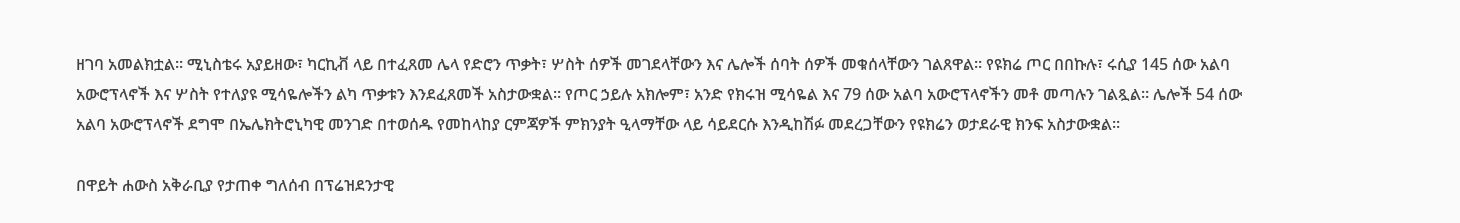ዘገባ አመልክቷል። ሚኒስቴሩ አያይዘው፣ ካርኪቭ ላይ በተፈጸመ ሌላ የድሮን ጥቃት፣ ሦስት ሰዎች መገደላቸውን እና ሌሎች ሰባት ሰዎች መቁሰላቸውን ገልጸዋል። የዩክሬ ጦር በበኩሉ፣ ሩሲያ 145 ሰው አልባ አውሮፕላኖች እና ሦስት የተለያዩ ሚሳዬሎችን ልካ ጥቃቱን እንደፈጸመች አስታውቋል። የጦር ኃይሉ አክሎም፣ አንድ የክሩዝ ሚሳዬል እና 79 ሰው አልባ አውሮፕላኖችን መቶ መጣሉን ገልጿል። ሌሎች 54 ሰው አልባ አውሮፕላኖች ደግሞ በኤሌክትሮኒካዊ መንገድ በተወሰዱ የመከላከያ ርምጃዎች ምክንያት ዒላማቸው ላይ ሳይደርሱ እንዲከሽፉ መደረጋቸውን የዩክሬን ወታደራዊ ክንፍ አስታውቋል።

በዋይት ሐውስ አቅራቢያ የታጠቀ ግለሰብ በፕሬዝደንታዊ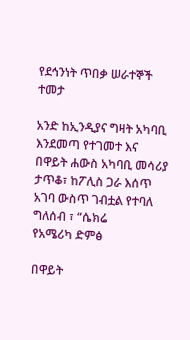የደኅንነት ጥበቃ ሠራተኞች ተመታ

አንድ ከኢንዲያና ግዛት አካባቢ እንደመጣ የተገመተ እና በዋይት ሐውስ አካባቢ መሳሪያ ታጥቆ፣ ከፖሊስ ጋራ እሰጥ አገባ ውስጥ ገብቷል የተባለ ግለሰብ ፣ “ሴክሬ
የአሜሪካ ድምፅ

በዋይት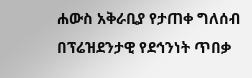ሐውስ አቅራቢያ የታጠቀ ግለሰብ በፕሬዝደንታዊ የደኅንነት ጥበቃ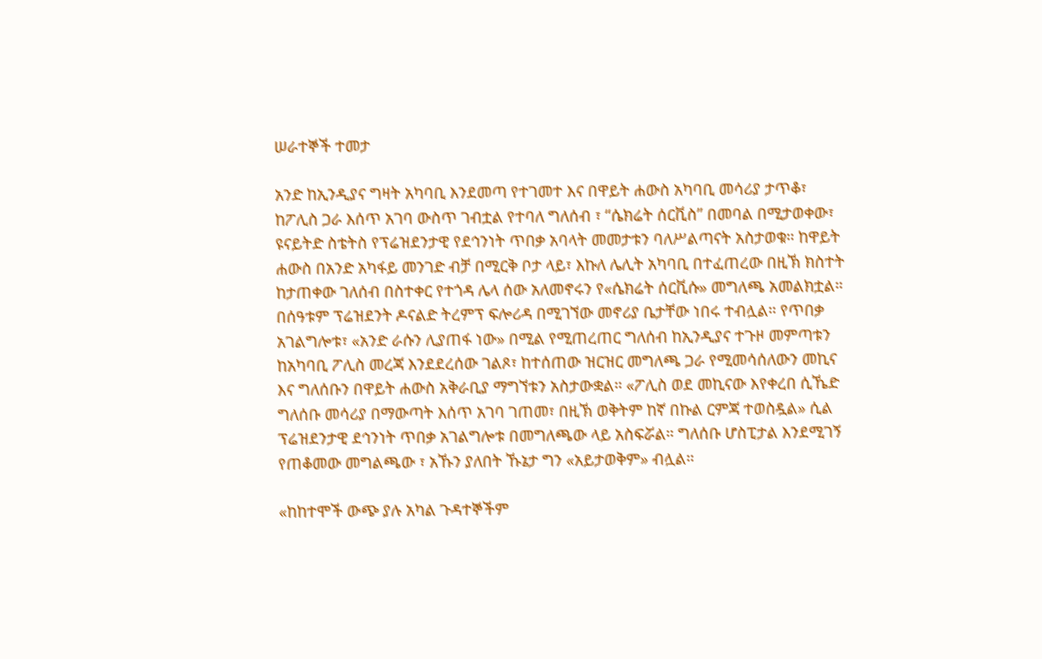ሠራተኞች ተመታ

አንድ ከኢንዲያና ግዛት አካባቢ እንደመጣ የተገመተ እና በዋይት ሐውስ አካባቢ መሳሪያ ታጥቆ፣ ከፖሊስ ጋራ እሰጥ አገባ ውስጥ ገብቷል የተባለ ግለሰብ ፣ “ሴክሬት ሰርቪስ” በመባል በሚታወቀው፣ ዩናይትድ ስቴትስ የፕሬዝደንታዊ የደኅንነት ጥበቃ አባላት መመታቱን ባለሥልጣናት አስታወቁ። ከዋይት ሐውስ በአንድ አካፋይ መንገድ ብቻ በሚርቅ ቦታ ላይ፣ እኩለ ሌሊት አካባቢ በተፈጠረው በዚኽ ክስተት ከታጠቀው ገለሰብ በስተቀር የተጎዳ ሌላ ሰው አለመኖሩን የ«ሴክሬት ሰርቪሱ» መግለጫ አመልክቷል። በሰዓቱም ፕሬዝደንት ዶናልድ ትረምፕ ፍሎሪዳ በሚገኘው መኖሪያ ቤታቸው ነበሩ ተብሏል። የጥበቃ አገልግሎቱ፣ «አንድ ራሱን ሊያጠፋ ነው» በሚል የሚጠረጠር ግለሰብ ከኢንዲያና ተጉዞ መምጣቱን ከአካባቢ ፖሊስ መረጃ እንደደረሰው ገልጾ፣ ከተሰጠው ዝርዝር መግለጫ ጋራ የሚመሳሰለውን መኪና እና ግለሰቡን በዋይት ሐውስ አቅራቢያ ማግኘቱን አስታውቋል። «ፖሊስ ወደ መኪናው እየቀረበ ሲኼድ ግለሰቡ መሳሪያ በማውጣት እሰጥ አገባ ገጠመ፣ በዚኽ ወቅትም ከኛ በኩል ርምጃ ተወስዷል» ሲል ፕሬዝደንታዊ ደኅንነት ጥበቃ አገልግሎቱ በመግለጫው ላይ አስፍሯል። ግለሰቡ ሆስፒታል እንደሚገኝ የጠቆመው መግልጫው ፣ አኹን ያለበት ኹኔታ ግን «አይታወቅም» ብሏል።

«ከከተሞች ውጭ ያሉ አካል ጉዳተኞችም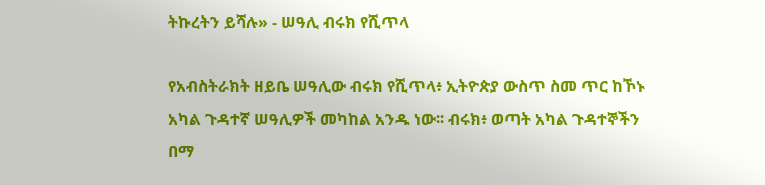ትኩረትን ይሻሉ» - ሠዓሊ ብሩክ የሺጥላ

የአብስትራክት ዘይቤ ሠዓሊው ብሩክ የሺጥላ፥ ኢትዮጵያ ውስጥ ስመ ጥር ከኾኑ አካል ጉዳተኛ ሠዓሊዎች መካከል አንዱ ነው፡፡ ብሩክ፥ ወጣት አካል ጉዳተኞችን በማ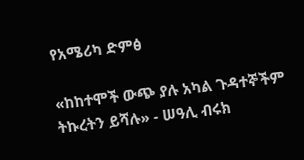የአሜሪካ ድምፅ

«ከከተሞች ውጭ ያሉ አካል ጉዳተኞችም ትኩረትን ይሻሉ» - ሠዓሊ ብሩክ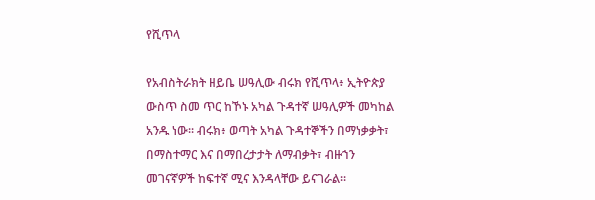የሺጥላ

የአብስትራክት ዘይቤ ሠዓሊው ብሩክ የሺጥላ፥ ኢትዮጵያ ውስጥ ስመ ጥር ከኾኑ አካል ጉዳተኛ ሠዓሊዎች መካከል አንዱ ነው፡፡ ብሩክ፥ ወጣት አካል ጉዳተኞችን በማነቃቃት፣ በማስተማር እና በማበረታታት ለማብቃት፣ ብዙኀን መገናኛዎች ከፍተኛ ሚና እንዳላቸው ይናገራል፡፡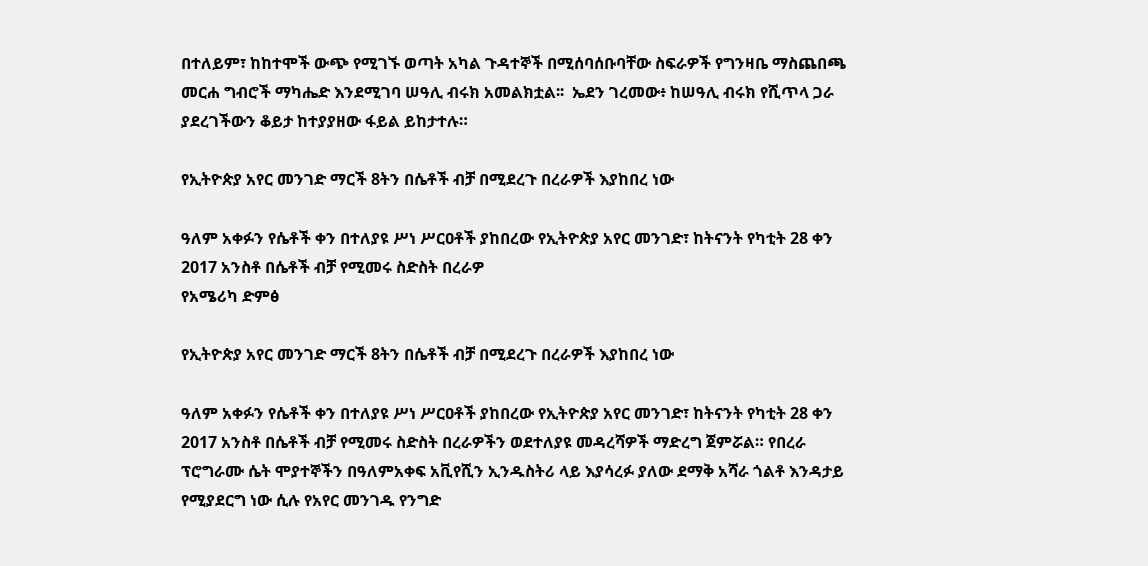በተለይም፣ ከከተሞች ውጭ የሚገኙ ወጣት አካል ጉዳተኞች በሚሰባሰቡባቸው ስፍራዎች የግንዛቤ ማስጨበጫ መርሐ ግብሮች ማካሔድ እንደሚገባ ሠዓሊ ብሩክ አመልክቷል፡፡  ኤደን ገረመው፥ ከሠዓሊ ብሩክ የሺጥላ ጋራ ያደረገችውን ቆይታ ከተያያዘው ፋይል ይከታተሉ።

የኢትዮጵያ አየር መንገድ ማርች 8ትን በሴቶች ብቻ በሚደረጉ በረራዎች እያከበረ ነው

ዓለም አቀፉን የሴቶች ቀን በተለያዩ ሥነ ሥርዐቶች ያከበረው የኢትዮጵያ አየር መንገድ፣ ከትናንት የካቲት 28 ቀን 2017 አንስቶ በሴቶች ብቻ የሚመሩ ስድስት በረራዎ
የአሜሪካ ድምፅ

የኢትዮጵያ አየር መንገድ ማርች 8ትን በሴቶች ብቻ በሚደረጉ በረራዎች እያከበረ ነው

ዓለም አቀፉን የሴቶች ቀን በተለያዩ ሥነ ሥርዐቶች ያከበረው የኢትዮጵያ አየር መንገድ፣ ከትናንት የካቲት 28 ቀን 2017 አንስቶ በሴቶች ብቻ የሚመሩ ስድስት በረራዎችን ወደተለያዩ መዳረሻዎች ማድረግ ጀምሯል። የበረራ ፕሮግራሙ ሴት ሞያተኞችን በዓለምአቀፍ አቪየሺን ኢንዱስትሪ ላይ እያሳረፉ ያለው ደማቅ አሻራ ጎልቶ እንዳታይ የሚያደርግ ነው ሲሉ የአየር መንገዱ የንግድ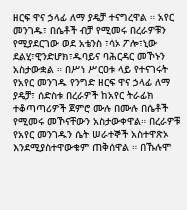ዘርፍ ዋና ኃላፊ ለማ ያዴቻ ተናግረዋል ። አየር መንገዱ፣ በሴቶች ብቻ የሚመሩ በረራዎቹን የሚያደርገው ወደ አቴንስ ፣ሳኦ ፖሎ፣ኒው ደልሂ፣ዊንድሆክ፣ዱባይና ባሕርዳር መኾኑን አስታውቋል ። በሥነ ሥርዐቱ ላይ የተናገሩት የአየር መንገዱ የንግድ ዘርፍ ዋና ኃላፊ ለማ ያዴቻ፣ ሰድስቱ በረራዎች ከአየር ትራፊክ ተቆጣጣሪዎች ጀምሮ ሙሉ በሙሉ በሴቶች የሚመሩ መኾናቸውን አስታውቀዋል። በረራዎቹ የአየር መንገዱን ሴት ሠራተኞች አስተዋጽኦ እንደሚያስተዋውቁም ጠቅሰዋል ። በኹሉሞ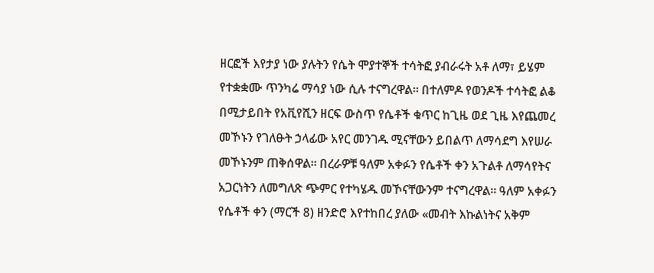ዘርፎች እየታያ ነው ያሉትን የሴት ሞያተኞች ተሳትፎ ያብራሩት አቶ ለማ፣ ይሄም የተቋቋሙ ጥንካሬ ማሳያ ነው ሲሉ ተናግረዋል። በተለምዶ የወንዶች ተሳትፎ ልቆ በሚታይበት የአቪየሺን ዘርፍ ውስጥ የሴቶች ቁጥር ከጊዜ ወደ ጊዜ እየጨመረ መኾኑን የገለፁት ኃላፊው አየር መንገዱ ሚናቸውን ይበልጥ ለማሳደግ እየሠራ መኾኑንም ጠቅሰዋል። በረራዎቹ ዓለም አቀፉን የሴቶች ቀን አጉልቶ ለማሳየትና አጋርነትን ለመግለጽ ጭምር የተካሄዱ መኾናቸውንም ተናግረዋል። ዓለም አቀፉን የሴቶች ቀን (ማርች 8) ዘንድሮ እየተከበረ ያለው «መብት እኩልነትና አቅም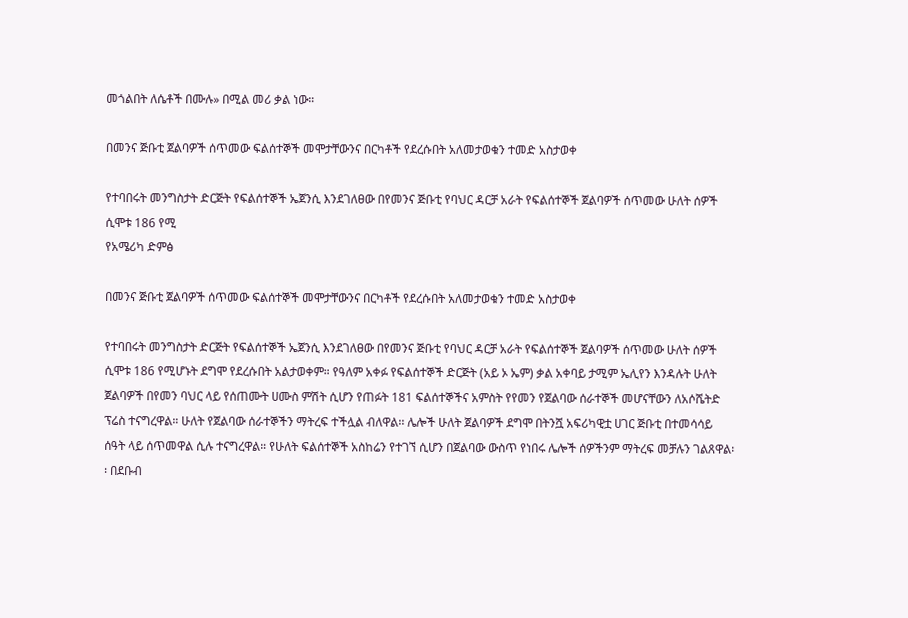መጎልበት ለሴቶች በሙሉ» በሚል መሪ ቃል ነው።

በመንና ጅቡቲ ጀልባዎች ሰጥመው ፍልሰተኞች መሞታቸውንና በርካቶች የደረሱበት አለመታወቁን ተመድ አስታወቀ

የተባበሩት መንግስታት ድርጅት የፍልሰተኞች ኤጀንሲ እንደገለፀው በየመንና ጅቡቲ የባህር ዳርቻ አራት የፍልሰተኞች ጀልባዎች ሰጥመው ሁለት ሰዎች ሲሞቱ 186 የሚ
የአሜሪካ ድምፅ

በመንና ጅቡቲ ጀልባዎች ሰጥመው ፍልሰተኞች መሞታቸውንና በርካቶች የደረሱበት አለመታወቁን ተመድ አስታወቀ

የተባበሩት መንግስታት ድርጅት የፍልሰተኞች ኤጀንሲ እንደገለፀው በየመንና ጅቡቲ የባህር ዳርቻ አራት የፍልሰተኞች ጀልባዎች ሰጥመው ሁለት ሰዎች ሲሞቱ 186 የሚሆኑት ደግሞ የደረሱበት አልታወቀም። የዓለም አቀፉ የፍልሰተኞች ድርጅት (አይ ኦ ኤም) ቃል አቀባይ ታሚም ኤሊየን እንዳሉት ሁለት ጀልባዎች በየመን ባህር ላይ የሰጠሙት ሀሙስ ምሽት ሲሆን የጠፉት 181 ፍልሰተኞችና አምስት የየመን የጀልባው ሰራተኞች መሆናቸውን ለአሶሼትድ ፕሬስ ተናግረዋል። ሁለት የጀልባው ሰራተኞችን ማትረፍ ተችሏል ብለዋል፡፡ ሌሎች ሁለት ጀልባዎች ደግሞ በትንሿ አፍሪካዊቷ ሀገር ጅቡቲ በተመሳሳይ ሰዓት ላይ ሰጥመዋል ሲሉ ተናግረዋል። የሁለት ፍልሰተኞች አስከሬን የተገኘ ሲሆን በጀልባው ውስጥ የነበሩ ሌሎች ሰዎችንም ማትረፍ መቻሉን ገልጸዋል፡፡ በደቡብ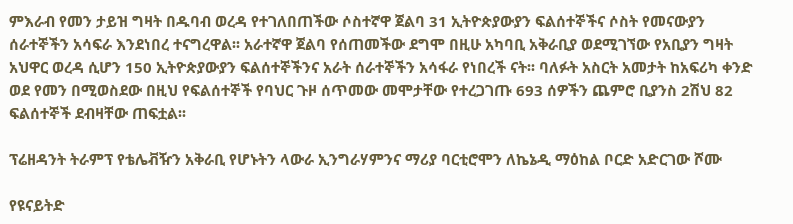ምእራብ የመን ታይዝ ግዛት በዱባብ ወረዳ የተገለበጠችው ሶስተኛዋ ጀልባ 31 ኢትዮጵያውያን ፍልሰተኞችና ሶስት የመናውያን ሰራተኞችን አሳፍራ እንደነበረ ተናግረዋል፡፡ አራተኛዋ ጀልባ የሰጠመችው ደግሞ በዚሁ አካባቢ አቅራቢያ ወደሚገኘው የአቢያን ግዛት አህዋር ወረዳ ሲሆን 150 ኢትዮጵያውያን ፍልሰተኞችንና አራት ሰራተኞችን አሳፋራ የነበረች ናት፡፡ ባለፉት አስርት አመታት ከአፍሪካ ቀንድ ወደ የመን በሚወስደው በዚህ የፍልሰተኞች የባህር ጉዞ ሰጥመው መሞታቸው የተረጋገጡ 693 ሰዎችን ጨምሮ ቢያንስ 2ሽህ 82 ፍልሰተኞች ደብዛቸው ጠፍቷል፡፡

ፕሬዘዳንት ትራምፕ የቴሌቭዥን አቅራቢ የሆኑትን ላውራ ኢንግራሃምንና ማሪያ ባርቲሮሞን ለኬኔዲ ማዕከል ቦርድ አድርገው ሾሙ

የዩናይትድ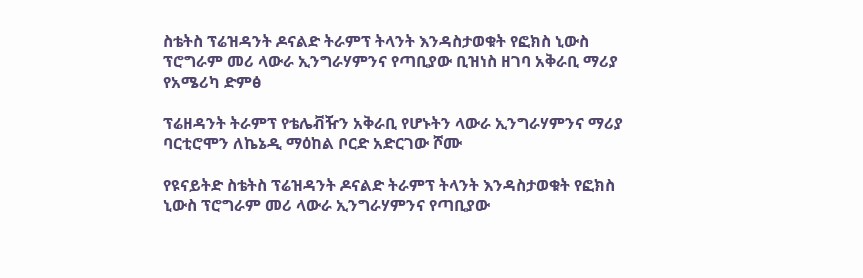ስቴትስ ፕሬዝዳንት ዶናልድ ትራምፕ ትላንት እንዳስታወቁት የፎክስ ኒውስ ፕሮግራም መሪ ላውራ ኢንግራሃምንና የጣቢያው ቢዝነስ ዘገባ አቅራቢ ማሪያ
የአሜሪካ ድምፅ

ፕሬዘዳንት ትራምፕ የቴሌቭዥን አቅራቢ የሆኑትን ላውራ ኢንግራሃምንና ማሪያ ባርቲሮሞን ለኬኔዲ ማዕከል ቦርድ አድርገው ሾሙ

የዩናይትድ ስቴትስ ፕሬዝዳንት ዶናልድ ትራምፕ ትላንት እንዳስታወቁት የፎክስ ኒውስ ፕሮግራም መሪ ላውራ ኢንግራሃምንና የጣቢያው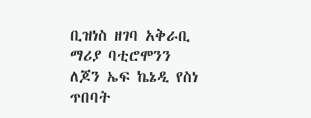ቢዝነስ ዘገባ አቅራቢ ማሪያ ባቲሮሞንን ለጆን ኤፍ ኬኔዲ የስነ ጥበባት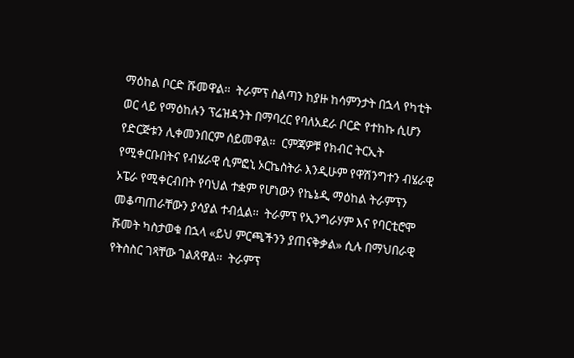ማዕከል ቦርድ ሹመዋል፡፡  ትራምፕ ስልጣን ከያዙ ከሳምንታት በኋላ የካቲት ወር ላይ የማዕከሉን ፕሬዝዳንት በማባረር የባለአደራ ቦርድ የተከኩ ሲሆን የድርጅቱን ሊቀመንበርም ሰይመዋል።  ርምጃዎቹ የክብር ትርኢት የሚቀርቡበትና የብሄራዊ ሲምፎኒ ኦርኬስትራ እንዲሁም የዋሽንግተን ብሄራዊ ኦፔራ የሚቀርብበት የባህል ተቋም የሆነውን የኬኔዲ ማዕከል ትራምፕን መቆጣጠራቸውን ያሳያል ተብሏል፡፡  ትራምፕ የኢንግራሃም እና የባርቲሮሞ ሹመት ካስታወቁ በኋላ «ይህ ምርጫችንን ያጠናቅቃል» ሲሉ በማህበራዊ የትስስር ገጻቸው ገልጸዋል፡፡  ትራምፕ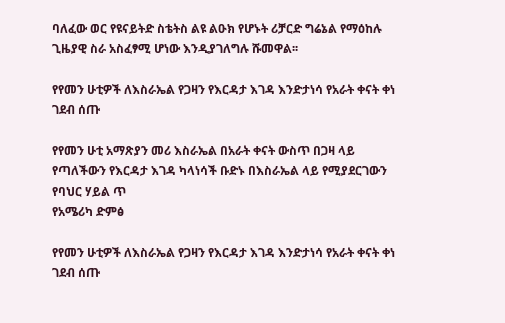ባለፈው ወር የዩናይትድ ስቴትስ ልዩ ልዑክ የሆኑት ሪቻርድ ግሬኔል የማዕከሉ ጊዜያዊ ስራ አስፈፃሚ ሆነው እንዲያገለግሉ ሹመዋል፡፡

የየመን ሁቲዎች ለእስራኤል የጋዛን የእርዳታ እገዳ እንድታነሳ የአራት ቀናት ቀነ ገደብ ሰጡ

የየመን ሁቲ አማጽያን መሪ እስራኤል በአራት ቀናት ውስጥ በጋዛ ላይ የጣለችውን የእርዳታ እገዳ ካላነሳች ቡድኑ በእስራኤል ላይ የሚያደርገውን የባህር ሃይል ጥ
የአሜሪካ ድምፅ

የየመን ሁቲዎች ለእስራኤል የጋዛን የእርዳታ እገዳ እንድታነሳ የአራት ቀናት ቀነ ገደብ ሰጡ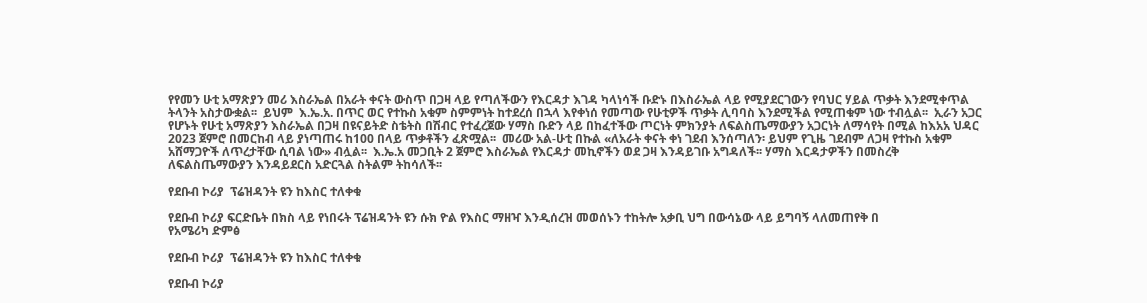የየመን ሁቲ አማጽያን መሪ እስራኤል በአራት ቀናት ውስጥ በጋዛ ላይ የጣለችውን የእርዳታ እገዳ ካላነሳች ቡድኑ በእስራኤል ላይ የሚያደርገውን የባህር ሃይል ጥቃት እንደሚቀጥል ትላንት አስታውቋል፡፡  ይህም  እ.ኤ.አ. በጥር ወር የተኩስ አቁም ስምምነት ከተደረሰ በኋላ እየቀነሰ የመጣው የሁቲዎች ጥቃት ሊባባስ እንደሚችል የሚጠቁም ነው ተብሏል፡፡  ኢራን አጋር የሆኑት የሁቲ አማጽያን እስራኤል በጋዛ በዩናይትድ ስቴትስ በሽብር የተፈረጀው ሃማስ ቡድን ላይ በከፈተችው ጦርነት ምክንያት ለፍልስጤማውያን አጋርነት ለማሳየት በሚል ከእአአ ህዳር 2023 ጀምሮ በመርከብ ላይ ያነጣጠሩ ከ100 በላይ ጥቃቶችን ፈጽሟል፡፡  መሪው አል-ሁቲ በኩል «ለአራት ቀናት ቀነ ገደብ እንሰጣለን፡ ይህም የጊዜ ገደብም ለጋዛ የተኩስ አቁም አሸማጋዮች ለጥረታቸው ሲባል ነው» ብሏል፡፡  እ.ኤ.አ መጋቢት 2 ጀምሮ እስራኤል የእርዳታ መኪኖችን ወደ ጋዛ እንዳይገቡ አግዳለች፡፡ ሃማስ እርዳታዎችን በመስረቅ  ለፍልስጤማውያን እንዳይደርስ አድርጓል ስትልም ትከሳለች፡፡

የደቡብ ኮሪያ  ፕሬዝዳንት ዩን ከእስር ተለቀቁ

የደቡብ ኮሪያ ፍርድቤት በክስ ላይ የነበሩት ፕሬዝዳንት ዩን ሱክ ዮል የእስር ማዘዣ እንዲሰረዝ መወሰኑን ተከትሎ አቃቢ ህግ በውሳኔው ላይ ይግባኝ ላለመጠየቅ በ
የአሜሪካ ድምፅ

የደቡብ ኮሪያ  ፕሬዝዳንት ዩን ከእስር ተለቀቁ

የደቡብ ኮሪያ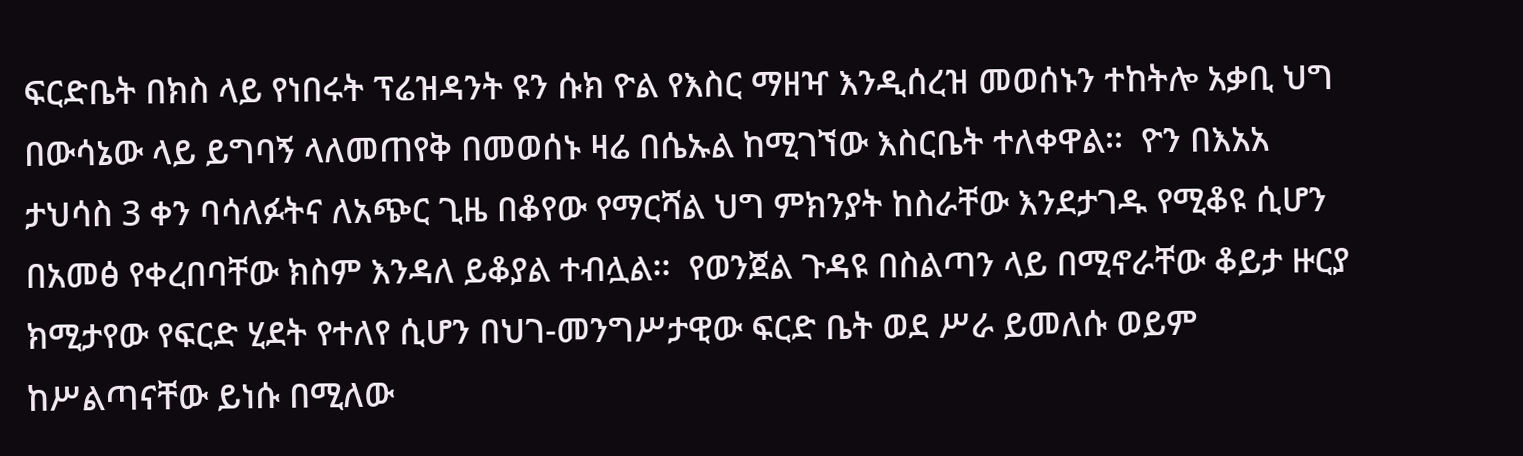ፍርድቤት በክስ ላይ የነበሩት ፕሬዝዳንት ዩን ሱክ ዮል የእስር ማዘዣ እንዲሰረዝ መወሰኑን ተከትሎ አቃቢ ህግ በውሳኔው ላይ ይግባኝ ላለመጠየቅ በመወሰኑ ዛሬ በሴኡል ከሚገኘው እስርቤት ተለቀዋል፡፡  ዮን በእአአ ታህሳስ 3 ቀን ባሳለፉትና ለአጭር ጊዜ በቆየው የማርሻል ህግ ምክንያት ከስራቸው እንደታገዱ የሚቆዩ ሲሆን በአመፅ የቀረበባቸው ክስም እንዳለ ይቆያል ተብሏል፡፡  የወንጀል ጉዳዩ በስልጣን ላይ በሚኖራቸው ቆይታ ዙርያ ክሚታየው የፍርድ ሂደት የተለየ ሲሆን በህገ-መንግሥታዊው ፍርድ ቤት ወደ ሥራ ይመለሱ ወይም ከሥልጣናቸው ይነሱ በሚለው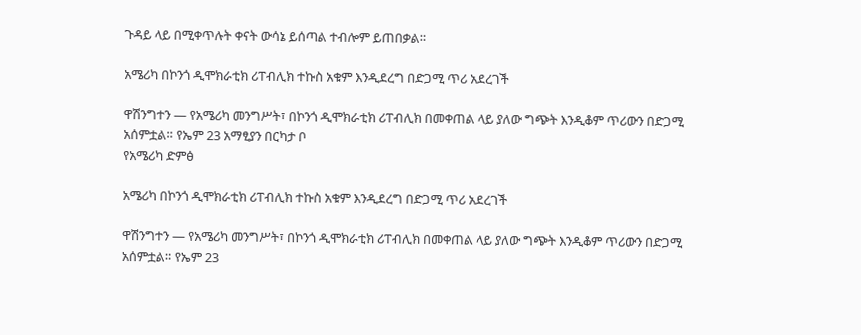ጉዳይ ላይ በሚቀጥሉት ቀናት ውሳኔ ይሰጣል ተብሎም ይጠበቃል።

አሜሪካ በኮንጎ ዲሞክራቲክ ሪፐብሊክ ተኩስ አቁም እንዲደረግ በድጋሚ ጥሪ አደረገች

ዋሽንግተን — የአሜሪካ መንግሥት፣ በኮንጎ ዲሞክራቲክ ሪፐብሊክ በመቀጠል ላይ ያለው ግጭት እንዲቆም ጥሪውን በድጋሚ አሰምቷል። የኤም 23 አማፂያን በርካታ ቦ
የአሜሪካ ድምፅ

አሜሪካ በኮንጎ ዲሞክራቲክ ሪፐብሊክ ተኩስ አቁም እንዲደረግ በድጋሚ ጥሪ አደረገች

ዋሽንግተን — የአሜሪካ መንግሥት፣ በኮንጎ ዲሞክራቲክ ሪፐብሊክ በመቀጠል ላይ ያለው ግጭት እንዲቆም ጥሪውን በድጋሚ አሰምቷል። የኤም 23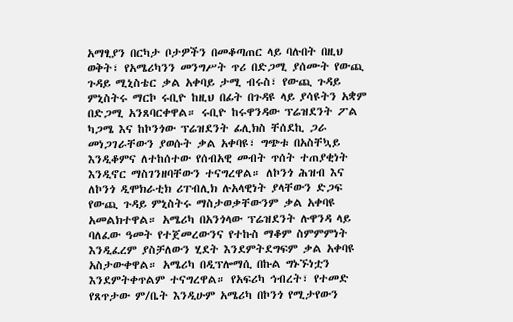አማፂያን በርካታ ቦታዎችን በመቆጣጠር ላይ ባሉበት በዚህ ወቅት፣ የአሜሪካንን መንግሥት ጥሪ በድጋሚ ያሰሙት የውጪ ጉዳይ ሚኒስቴር ቃል አቀባይ ታሚ ብሩስ፣ የውጪ ጉዳይ ምኒስትሩ ማርኮ ሩቢዮ ከዚህ በፊት በጉዳዩ ላይ ያሳዩትን አቋም በድጋሚ አንጸባርቀዋል። ሩቢዮ ከሩዋንዳው ፕሬዝደንት ፖል ካጋሜ እና ከኮንጎው ፕሬዝደንት ፊሊክስ ቸሰደኪ ጋራ መነጋገራቸውን ያወሱት ቃል አቀባዩ፣ ግጭቱ በአስቸኳይ እንዲቆምና ለተከሰተው የሰብአዊ መብት ጥሰት ተጠያቂነት እንዲኖር ማስገንዘባቸውን ተናግረዋል። ለኮንጎ ሕዝብ እና ለኮንጎ ዲሞክራቲክ ሪፐብሊክ ሉአላዊነት ያላቸውን ድጋፍ የውጪ ጉዳይ ምኒስትሩ ማስታወቃቸውንም ቃል አቀባዩ አመልክተዋል። አሜሪካ በአንጎላው ፕሬዝደንት ሉዋንዳ ላይ ባለፈው ዓመት የተጀመረውንና የተኩስ ማቆም ስምምምነት እንዲፈረም ያስቻለውን ሂደት እንደምትደግፍም ቃል አቀባዩ አስታውቀዋል። አሜሪካ በዲፕሎማሲ በኩል ግኑኙነቷን እንደምትቀጥልም ተናግረዋል። የአፍሪካ ኅብረት፣ የተመድ የጸጥታው ም/ቤት እንዲሁም አሜሪካ በኮንጎ የሚታየውን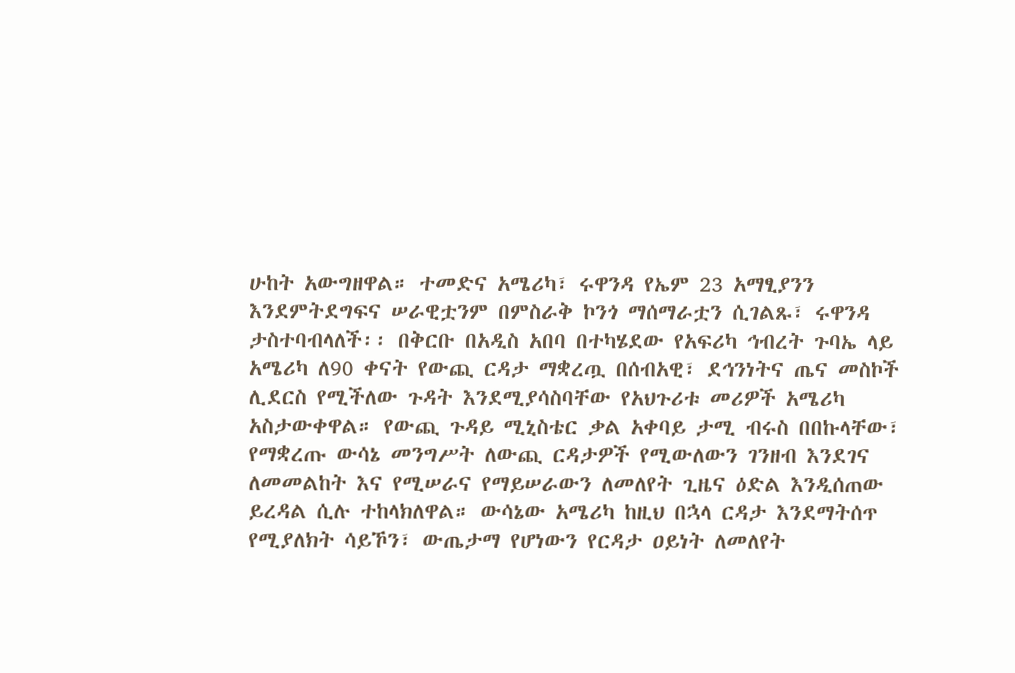ሁከት አውግዘዋል። ተመድና አሜሪካ፣ ሩዋንዳ የኤም 23 አማፂያንን እንደምትደግፍና ሠራዊቷንም በምስራቅ ኮንጎ ማሰማራቷን ሲገልጹ፣ ሩዋንዳ ታስተባብላለች፡፡ በቅርቡ በአዲስ አበባ በተካሄደው የአፍሪካ ኅብረት ጉባኤ ላይ አሜሪካ ለ90 ቀናት የውጪ ርዳታ ማቋረጧ በሰብአዊ፣ ደኅንነትና ጤና መስኮች ሊደርስ የሚችለው ጉዳት እንደሚያሳስባቸው የአህጉሪቱ መሪዎች አሜሪካ አስታውቀዋል። የውጪ ጉዳይ ሚኒስቴር ቃል አቀባይ ታሚ ብሩስ በበኩላቸው፣ የማቋረጡ ውሳኔ መንግሥት ለውጪ ርዳታዎች የሚውለውን ገንዘብ እንደገና ለመመልከት እና የሚሠራና የማይሠራውን ለመለየት ጊዜና ዕድል እንዲሰጠው ይረዳል ሲሉ ተከላክለዋል። ውሳኔው አሜሪካ ከዚህ በኋላ ርዳታ እንደማትሰጥ የሚያለክት ሳይኾን፣ ውጤታማ የሆነውን የርዳታ ዐይነት ለመለየት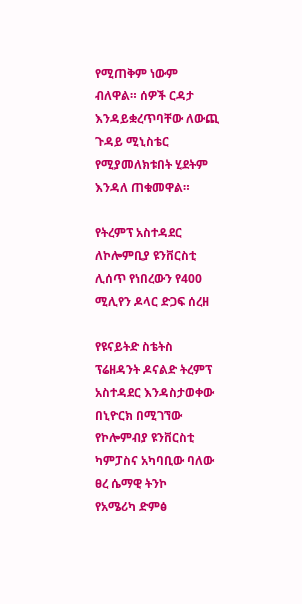የሚጠቅም ነውም ብለዋል። ሰዎች ርዳታ እንዳይቋረጥባቸው ለውጪ ጉዳይ ሚኒስቴር የሚያመለክቱበት ሂደትም እንዳለ ጠቁመዋል።

የትረምፕ አስተዳደር ለኮሎምቢያ ዩንቨርስቲ ሊሰጥ የነበረውን የ400 ሚሊየን ዶላር ድጋፍ ሰረዘ

የዩናይትድ ስቴትስ ፕሬዘዳንት ዶናልድ ትረምፕ አስተዳደር እንዳስታወቀው በኒዮርክ በሚገኘው የኮሎምብያ ዩንቨርስቲ ካምፓስና አካባቢው ባለው ፀረ ሴማዊ ትንኮ
የአሜሪካ ድምፅ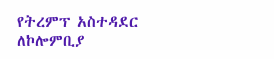የትረምፕ አስተዳደር ለኮሎምቢያ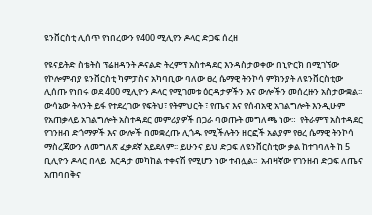ዩንቨርስቲ ሊሰጥ የነበረውን የ400 ሚሊየን ዶላር ድጋፍ ሰረዘ

የዩናይትድ ስቴትስ ፕሬዘዳንት ዶናልድ ትረምፕ አስተዳደር እንዳስታወቀው በኒዮርክ በሚገኘው የኮሎምብያ ዩንቨርስቲ ካምፓስና አካባቢው ባለው ፀረ ሴማዊ ትንኮሳ ምክንያት ለዩንቨርስቲው ሊሰጡ የነበሩ ወደ 400 ሚሊዮን ዶላር የሚገመቱ ዕርዳታዎችን እና ውሎችን መሰረዙን አስታውቋል፡፡ ውሳኔው ትላንት ይፋ የተደረገው የፍትህ፣ የትምህርት ፣ የጤና እና የሰብአዊ አገልግሎት እንዲሁም የአጠቃላይ አገልግሎት አስተዳደር መምሪያዎች በጋራ ባወጡት መግለጫ ነው።  የትራምፕ አስተዳደር የገንዘብ ድጎማዎች እና ውሎች በመቋረጡ ሊጎዱ የሚችሉትን ዘርፎች አልያም የፀረ ሴማዊ ትንኮሳ ማስረጃውን ለመግለጽ ፈቃደኛ አይደለም፡፡ ይሁንና ይህ ድጋፍ ለዩንቨርስቲው ቃል ከተገባለት ከ 5 ቢሊዮን ዶላር በላይ  እርዳታ መካከል ተቀናሽ የሚሆን ነው ተብሏል፡፡  አብዛኛው የገንዘብ ድጋፍ ለጤና አጠባበቅና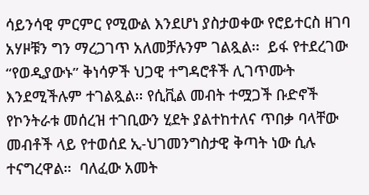ሳይንሳዊ ምርምር የሚውል እንደሆነ ያስታወቀው የሮይተርስ ዘገባ አሃዞቹን ግን ማረጋገጥ አለመቻሉንም ገልጿል፡፡  ይፋ የተደረገው “የወዲያውኑ” ቅነሳዎች ህጋዊ ተግዳሮቶች ሊገጥሙት እንደሚችሉም ተገልጿል፡፡ የሲቪል መብት ተሟጋች ቡድኖች የኮንትራቱ መሰረዝ ተገቢውን ሂደት ያልተከተለና ጥበቃ ባላቸው መብቶች ላይ የተወሰደ ኢ-ህገመንግስታዊ ቅጣት ነው ሲሉ ተናግረዋል።  ባለፈው አመት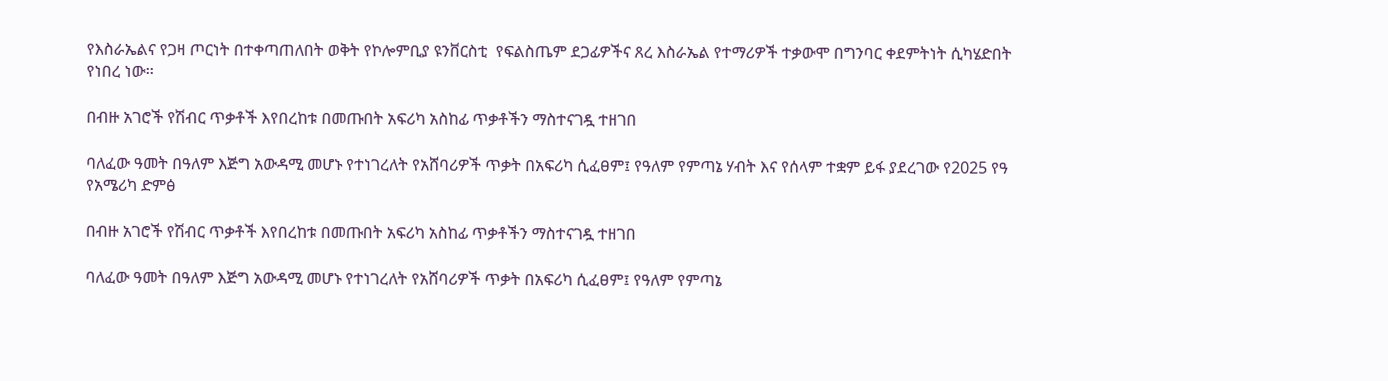የእስራኤልና የጋዛ ጦርነት በተቀጣጠለበት ወቅት የኮሎምቢያ ዩንቨርስቲ  የፍልስጤም ደጋፊዎችና ጸረ እስራኤል የተማሪዎች ተቃውሞ በግንባር ቀደምትነት ሲካሄድበት የነበረ ነው፡፡

በብዙ አገሮች የሽብር ጥቃቶች እየበረከቱ በመጡበት አፍሪካ አስከፊ ጥቃቶችን ማስተናገዷ ተዘገበ

ባለፈው ዓመት በዓለም እጅግ አውዳሚ መሆኑ የተነገረለት የአሸባሪዎች ጥቃት በአፍሪካ ሲፈፀም፤ የዓለም የምጣኔ ሃብት እና የሰላም ተቋም ይፋ ያደረገው የ2025 የዓ
የአሜሪካ ድምፅ

በብዙ አገሮች የሽብር ጥቃቶች እየበረከቱ በመጡበት አፍሪካ አስከፊ ጥቃቶችን ማስተናገዷ ተዘገበ

ባለፈው ዓመት በዓለም እጅግ አውዳሚ መሆኑ የተነገረለት የአሸባሪዎች ጥቃት በአፍሪካ ሲፈፀም፤ የዓለም የምጣኔ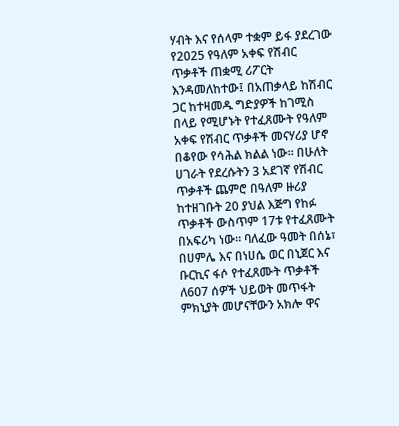ሃብት እና የሰላም ተቋም ይፋ ያደረገው የ2025 የዓለም አቀፍ የሽብር ጥቃቶች ጠቋሚ ሪፖርት እንዳመለከተው፤ በአጠቃላይ ከሽብር ጋር ከተዛመዱ ግድያዎች ከገሚስ በላይ የሚሆኑት የተፈጸሙት የዓለም አቀፍ የሽብር ጥቃቶች መናሃሪያ ሆኖ በቆየው የሳሕል ክልል ነው። በሁለት ሀገራት የደረሱትን 3 አደገኛ የሽብር ጥቃቶች ጨምሮ በዓለም ዙሪያ ከተዘገቡት 20 ያህል እጅግ የከፉ ጥቃቶች ውስጥም 17ቱ የተፈጸሙት በአፍሪካ ነው። ባለፈው ዓመት በሰኔ፣ በሀምሌ እና በነሀሴ ወር በኒጀር እና ቡርኪና ፋሶ የተፈጸሙት ጥቃቶች ለ607 ሰዎች ህይወት መጥፋት ምክኒያት መሆናቸውን አክሎ ዋና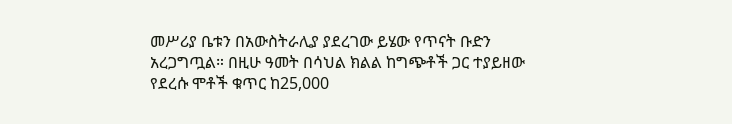መሥሪያ ቤቱን በአውስትራሊያ ያደረገው ይሄው የጥናት ቡድን አረጋግጧል። በዚሁ ዓመት በሳህል ክልል ከግጭቶች ጋር ተያይዘው የደረሱ ሞቶች ቁጥር ከ25,000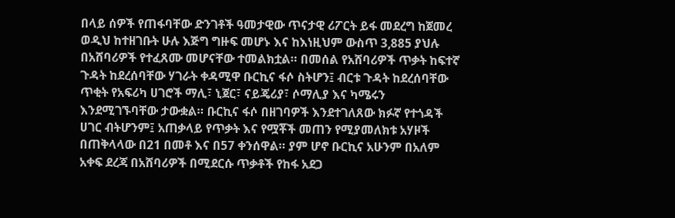በላይ ሰዎች የጠፋባቸው ድንገቶች ዓመታዊው ጥናታዊ ሪፖርት ይፋ መደረግ ከጀመረ ወዲህ ከተዘገቡት ሁሉ እጅግ ግዙፍ መሆኑ እና ከእነዚህም ውስጥ 3,885 ያህሉ በአሸባሪዎች የተፈጸሙ መሆናቸው ተመልክቷል። በመሰል የአሸባሪዎች ጥቃት ከፍተኛ ጉዳት ከደረሰባቸው ሃገራት ቀዳሚዋ ቡርኪና ፋሶ ስትሆን፤ ብርቱ ጉዳት ከደረሰባቸው ጥቂት የአፍሪካ ሀገሮች ማሊ፣ ኒጀር፣ ናይጄሪያ፣ ሶማሊያ እና ካሜሩን እንደሚገኙባቸው ታውቋል። ቡርኪና ፋሶ በዘገባዎች እንደተገለጸው ክፉኛ የተጎዳች ሀገር ብትሆንም፤ አጠቃላይ የጥቃት እና የሟቾች መጠን የሚያመለክቱ አሃዞች በጠቅላላው በ21 በመቶ እና በ57 ቀንሰዋል። ያም ሆኖ ቡርኪና አሁንም በአለም አቀፍ ደረጃ በአሸባሪዎች በሚደርሱ ጥቃቶች የከፋ አደጋ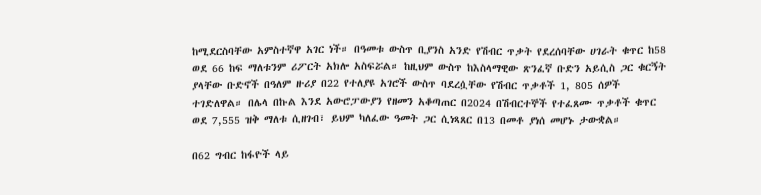ከሚደርስባቸው አምስተኛዋ አገር ነች። በዓመቱ ውስጥ ቢያንስ አንድ የሽብር ጥቃት የደረሰባቸው ሀገራት ቁጥር ከ58 ወደ 66 ከፍ ማለቱንም ሪፖርት አክሎ አስፍሯል። ከዚህም ውስጥ ከእስላማዊው ጽንፈኛ ቡድን አይሲስ ጋር ቁርኝት ያላቸው ቡድኖች በዓለም ዙሪያ በ22 የተለያዩ አገሮች ውስጥ ባደረሷቸው የሽብር ጥቃቶች 1, 805 ሰዎች ተገድለዋል። በሌላ በኩል እንደ አውሮፓውያን የዘመን አቆጣጠር በ2024 በሽብርተኞች የተፈጸሙ ጥቃቶች ቁጥር ወደ 7,555 ዝቅ ማለቱ ሲዘገብ፣ ይህም ካለፈው ዓመት ጋር ሲነጻጸር በ13 በመቶ ያነሰ መሆኑ ታውቋል።

በ62 ግብር ከፋዮች ላይ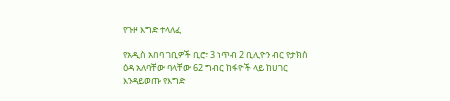የጉዞ እግድ ተላለፈ

የአዲስ አበባ ገቢዎች ቢሮ፣ 3 ነጥብ 2 ቢሊዮን ብር የታክስ ዕዳ አለባቸው ባላቸው 62 ግብር ከፋዮች ላይ ከሀገር እንዳይወጡ የእግድ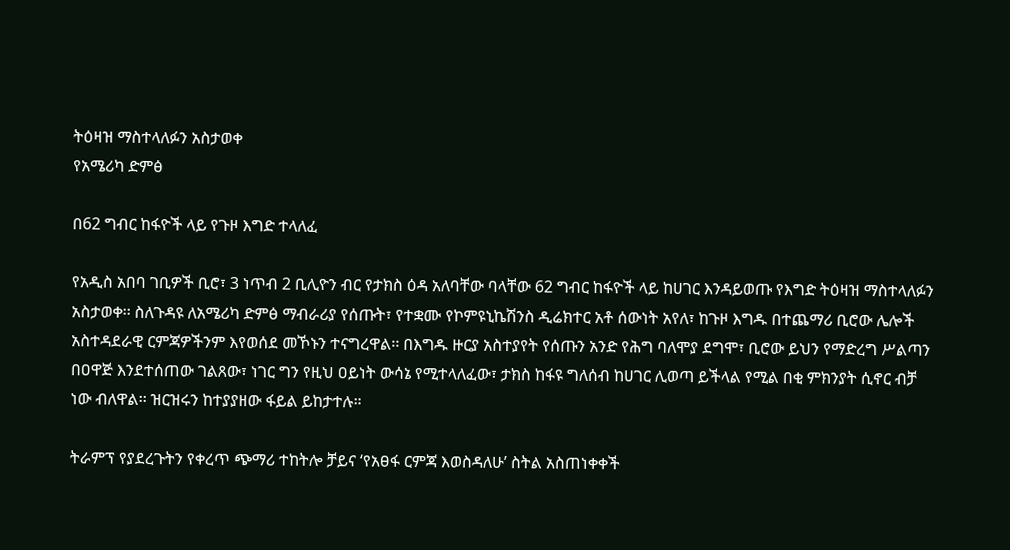ትዕዛዝ ማስተላለፉን አስታወቀ
የአሜሪካ ድምፅ

በ62 ግብር ከፋዮች ላይ የጉዞ እግድ ተላለፈ

የአዲስ አበባ ገቢዎች ቢሮ፣ 3 ነጥብ 2 ቢሊዮን ብር የታክስ ዕዳ አለባቸው ባላቸው 62 ግብር ከፋዮች ላይ ከሀገር እንዳይወጡ የእግድ ትዕዛዝ ማስተላለፉን አስታወቀ፡፡ ስለጉዳዩ ለአሜሪካ ድምፅ ማብራሪያ የሰጡት፣ የተቋሙ የኮምዩኒኬሽንስ ዲሬክተር አቶ ሰውነት አየለ፣ ከጉዞ እግዱ በተጨማሪ ቢሮው ሌሎች አስተዳደራዊ ርምጃዎችንም እየወሰደ መኾኑን ተናግረዋል፡፡ በእግዱ ዙርያ አስተያየት የሰጡን አንድ የሕግ ባለሞያ ደግሞ፣ ቢሮው ይህን የማድረግ ሥልጣን በዐዋጅ እንደተሰጠው ገልጸው፣ ነገር ግን የዚህ ዐይነት ውሳኔ የሚተላለፈው፣ ታክስ ከፋዩ ግለሰብ ከሀገር ሊወጣ ይችላል የሚል በቂ ምክንያት ሲኖር ብቻ ነው ብለዋል፡፡ ዝርዝሩን ከተያያዘው ፋይል ይከታተሉ።

ትራምፕ የያደረጉትን የቀረጥ ጭማሪ ተከትሎ ቻይና ‘የአፀፋ ርምጃ እወስዳለሁ’ ስትል አስጠነቀቀች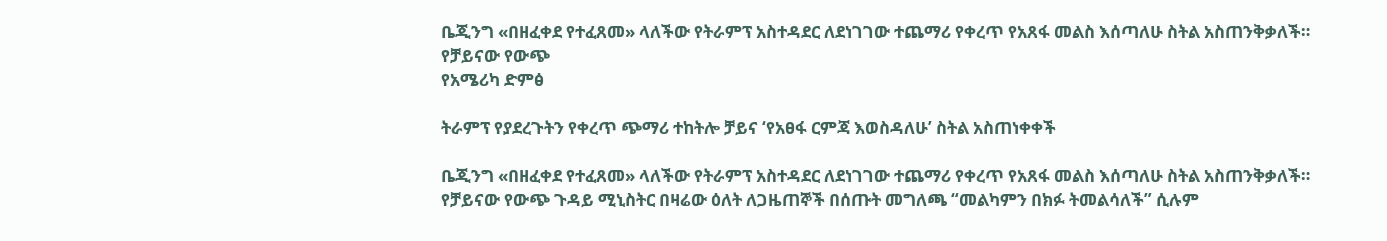ቤጂንግ «በዘፈቀደ የተፈጸመ» ላለችው የትራምፕ አስተዳደር ለደነገገው ተጨማሪ የቀረጥ የአጸፋ መልስ እሰጣለሁ ስትል አስጠንቅቃለች። የቻይናው የውጭ
የአሜሪካ ድምፅ

ትራምፕ የያደረጉትን የቀረጥ ጭማሪ ተከትሎ ቻይና ‘የአፀፋ ርምጃ እወስዳለሁ’ ስትል አስጠነቀቀች

ቤጂንግ «በዘፈቀደ የተፈጸመ» ላለችው የትራምፕ አስተዳደር ለደነገገው ተጨማሪ የቀረጥ የአጸፋ መልስ እሰጣለሁ ስትል አስጠንቅቃለች። የቻይናው የውጭ ጉዳይ ሚኒስትር በዛሬው ዕለት ለጋዜጠኞች በሰጡት መግለጫ “መልካምን በክፉ ትመልሳለች” ሲሉም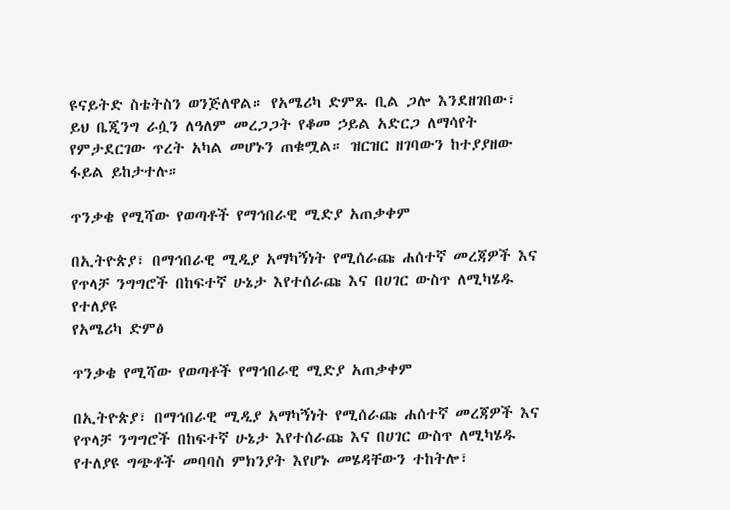ዩናይትድ ስቴትስን ወንጅለዋል። የአሜሪካ ድምጹ ቢል ጋሎ እንደዘገበው፣ ይህ ቤጂንግ ራሷን ለዓለም መረጋጋት የቆመ ኃይል አድርጋ ለማሳየት የምታደርገው ጥረት አካል መሆኑን ጠቁሟል። ዝርዝር ዘገባውን ከተያያዘው ፋይል ይከታተሉ።

ጥንቃቄ የሚሻው የወጣቶች የማኅበራዊ ሚድያ አጠቃቀም

በኢትዮጵያ፣ በማኅበራዊ ሚዲያ አማካኝነት የሚሰራጩ ሐሰተኛ መረጃዎች እና የጥላቻ ንግግሮች በከፍተኛ ሁኔታ እየተሰራጩ እና በሀገር ውስጥ ለሚካሄዱ የተለያዩ
የአሜሪካ ድምፅ

ጥንቃቄ የሚሻው የወጣቶች የማኅበራዊ ሚድያ አጠቃቀም

በኢትዮጵያ፣ በማኅበራዊ ሚዲያ አማካኝነት የሚሰራጩ ሐሰተኛ መረጃዎች እና የጥላቻ ንግግሮች በከፍተኛ ሁኔታ እየተሰራጩ እና በሀገር ውስጥ ለሚካሄዱ የተለያዩ ግጭቶች መባባስ ምክንያት እየሆኑ መሄዳቸውን ተከትሎ፣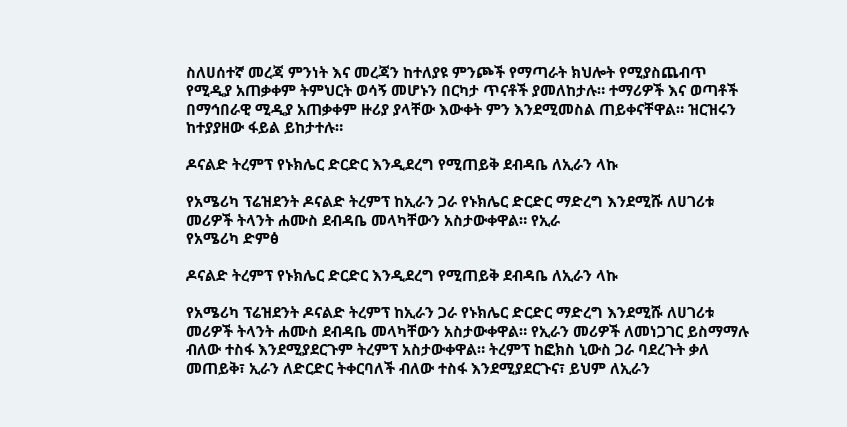ስለሀሰተኛ መረጃ ምንነት እና መረጃን ከተለያዩ ምንጮች የማጣራት ክህሎት የሚያስጨብጥ የሚዲያ አጠቃቀም ትምህርት ወሳኝ መሆኑን በርካታ ጥናቶች ያመለከታሉ። ተማሪዎች እና ወጣቶች በማኅበራዊ ሚዲያ አጠቃቀም ዙሪያ ያላቸው እውቀት ምን እንደሚመስል ጠይቀናቸዋል። ዝርዝሩን ከተያያዘው ፋይል ይከታተሉ።

ዶናልድ ትረምፕ የኑክሌር ድርድር እንዲደረግ የሚጠይቅ ደብዳቤ ለኢራን ላኩ

የአሜሪካ ፕሬዝደንት ዶናልድ ትረምፕ ከኢራን ጋራ የኑክሌር ድርድር ማድረግ እንደሚሹ ለሀገሪቱ መሪዎች ትላንት ሐሙስ ደብዳቤ መላካቸውን አስታውቀዋል። የኢራ
የአሜሪካ ድምፅ

ዶናልድ ትረምፕ የኑክሌር ድርድር እንዲደረግ የሚጠይቅ ደብዳቤ ለኢራን ላኩ

የአሜሪካ ፕሬዝደንት ዶናልድ ትረምፕ ከኢራን ጋራ የኑክሌር ድርድር ማድረግ እንደሚሹ ለሀገሪቱ መሪዎች ትላንት ሐሙስ ደብዳቤ መላካቸውን አስታውቀዋል። የኢራን መሪዎች ለመነጋገር ይስማማሉ ብለው ተስፋ እንደሚያደርጉም ትረምፕ አስታውቀዋል። ትረምፕ ከፎክስ ኒውስ ጋራ ባደረጉት ቃለ መጠይቅ፣ ኢራን ለድርድር ትቀርባለች ብለው ተስፋ እንደሚያደርጉና፣ ይህም ለኢራን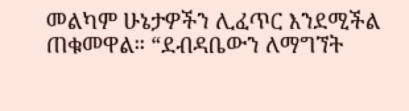መልካም ሁኔታዎችን ሊፈጥር እንደሚችል ጠቁመዋል። “ደብዳቤውን ለማግኘት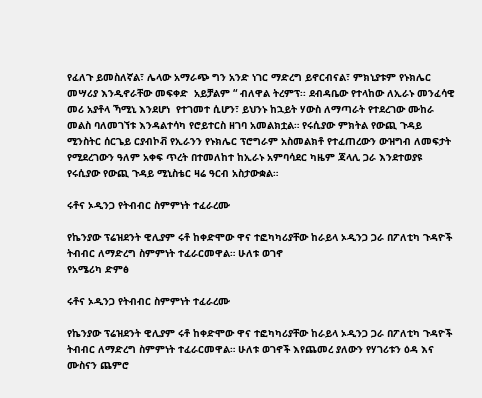የፈለጉ ይመስለኛል፣ ሌላው አማራጭ ግን አንድ ነገር ማድረግ ይኖርብናል፣ ምክኒያቱም የኑክሌር መሣሪያ እንዲኖራቸው መፍቀድ  አይቻልም “ ብለዋል ትረምፕ፡፡ ደብዳቤው የተላከው ለኢራኑ መንፈሳዊ መሪ አያቶላ ኻሚኒ እንደሆነ  የተገመተ ሲሆን፣ ይህንኑ ከኋይት ሃውስ ለማጣራት የተደረገው ሙከራ መልስ ባለመገኘቱ እንዳልተሳካ የሮይተርስ ዘገባ አመልክቷል። የሩሲያው ምክትል የውጪ ጉዳይ ሚንስትር ሰርጌይ ርያብኮቭ የኢራንን የኑክሌር ፕሮግራም አስመልክቶ የተፈጠረውን ውዝግብ ለመፍታት የሚደረገውን ዓለም አቀፍ ጥረት በተመለከተ ከኢራኑ አምባሳደር ካዜም ጃላሊ ጋራ እንደተወያዩ የሩሲያው የውጪ ጉዳይ ሚኒስቴር ዛሬ ዓርብ አስታውቋል።

ሩቶና ኦዲንጋ የትብብር ስምምነት ተፈራረሙ

የኬንያው ፕሬዝደንት ዊሊያም ሩቶ ከቀድሞው ዋና ተፎካካሪያቸው ከራይላ ኦዲንጋ ጋራ በፖለቲካ ጉዳዮች ትብብር ለማድረግ ስምምነት ተፈራርመዋል። ሁለቱ ወገኖ
የአሜሪካ ድምፅ

ሩቶና ኦዲንጋ የትብብር ስምምነት ተፈራረሙ

የኬንያው ፕሬዝደንት ዊሊያም ሩቶ ከቀድሞው ዋና ተፎካካሪያቸው ከራይላ ኦዲንጋ ጋራ በፖለቲካ ጉዳዮች ትብብር ለማድረግ ስምምነት ተፈራርመዋል። ሁለቱ ወገኖች እየጨመረ ያለውን የሃገሪቱን ዕዳ እና ሙስናን ጨምሮ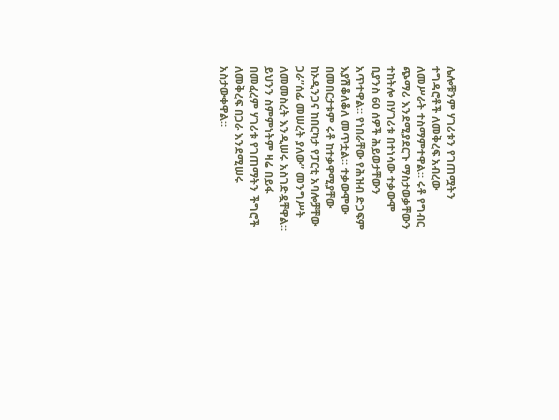ሌሎቹንም ሃገሪቱን የገጠሟትን ተግዳሮቶች ለመቅረፍ አብረው ለመሥራት ተስማምተዋል። ሩቶ የግብር ጭማሪ እንደሚያደርጉ ማስታወቃቸውን ተከትሎ በሃገሪቱ በተነሳው ተቃውሞ ቢያንስ 60 ሰዎች ሕይወታቸውን አጥተዋል። የነበራቸው የሕዝብ ድጋፍም እያሽቆለቆለ መጥቷል። ተቃውሞው በመበርታቱም ሩቶ ከተቃዋሚያቸው ከኦዲንጋና ከበርካታ የፓርቲ አባሎቻቸው ጋራ”ሰፊ መሠረት ያለው” መንግሥት ለመመስረት እንዲሠሩ አስገድዷቸዋል። ይህንን ስምምነትም ዛሬ በይፋ በመፈረም ሃገሪቱ የገጠማትን ችግሮች ለመቅረፍ በጋራ እንደሚሠሩ አስታውቀዋል።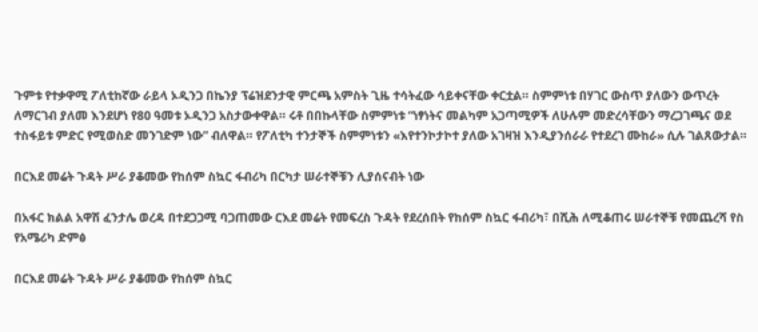ጉምቱ የተቃዋሚ ፖለቲከኛው ራይላ ኦዲንጋ በኬንያ ፕሬዝደንታዊ ምርጫ አምስት ጊዜ ተሳትፈው ሳይቀናቸው ቀርቷል። ስምምነቱ በሃገር ውስጥ ያለውን ውጥረት ለማርገብ ያለመ እንደሆነ የ80 ዓመቱ ኦዲንጋ አስታውቀዋል። ሩቶ በበኩላቸው ስምምነቱ “ነፃነትና መልካም አጋጣሚዎች ለሁሉም መድረሳቸውን ማረጋገጫና ወደ ተስፋይቱ ምድር የሚወስድ መንገድም ነው” ብለዋል። የፖለቲካ ተንታኞች ስምምነቱን «እየተንኮታኮተ ያለው አገዛዝ እንዲያንሰራራ የተደረገ ሙከራ» ሲሉ ገልጸውታል።

በርእደ መሬት ጉዳት ሥራ ያቆመው የከሰም ስኳር ፋብሪካ በርካታ ሠራተኞቹን ሊያሰናብት ነው

በአፋር ክልል አዋሽ ፈንታሌ ወረዳ በተደጋጋሚ ባጋጠመው ርእደ መሬት የመፍረስ ጉዳት የደረሰበት የከሰም ስኳር ፋብሪካ፣ በሺሕ ለሚቆጠሩ ሠራተኞቹ የመጨረሻ የስ
የአሜሪካ ድምፅ

በርእደ መሬት ጉዳት ሥራ ያቆመው የከሰም ስኳር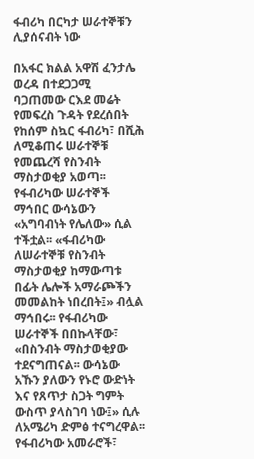ፋብሪካ በርካታ ሠራተኞቹን ሊያሰናብት ነው

በአፋር ክልል አዋሽ ፈንታሌ ወረዳ በተደጋጋሚ ባጋጠመው ርእደ መሬት የመፍረስ ጉዳት የደረሰበት የከሰም ስኳር ፋብሪካ፣ በሺሕ ለሚቆጠሩ ሠራተኞቹ የመጨረሻ የስንብት ማስታወቂያ አወጣ፡፡ የፋብሪካው ሠራተኞች ማኅበር ውሳኔውን «አግባብነት የሌለው» ሲል ተችቷል፡፡ «ፋብሪካው ለሠራተኞቹ የስንብት ማስታወቂያ ከማውጣቱ በፊት ሌሎች አማራጮችን መመልከት ነበረበት፤» ብሏል ማኅበሩ፡፡ የፋብሪካው ሠራተኞች በበኩላቸው፣ «በስንብት ማስታወቂያው ተደናግጠናል፡፡ ውሳኔው አኹን ያለውን የኑሮ ውድነት እና የጸጥታ ስጋት ግምት ውስጥ ያላስገባ ነው፤» ሲሉ ለአሜሪካ ድምፅ ተናግረዋል፡፡ የፋብሪካው አመራሮች፣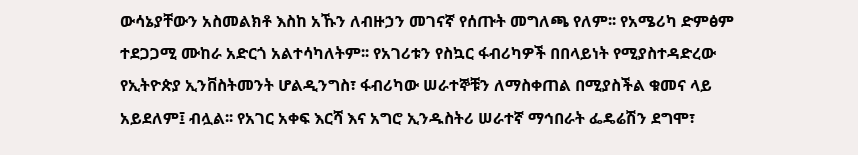ውሳኔያቸውን አስመልክቶ እስከ አኹን ለብዙኃን መገናኛ የሰጡት መግለጫ የለም፡፡ የአሜሪካ ድምፅም ተደጋጋሚ ሙከራ አድርጎ አልተሳካለትም፡፡ የአገሪቱን የስኳር ፋብሪካዎች በበላይነት የሚያስተዳድረው የኢትዮጵያ ኢንቨስትመንት ሆልዲንግስ፣ ፋብሪካው ሠራተኞቹን ለማስቀጠል በሚያስችል ቁመና ላይ አይደለም፤ ብሏል፡፡ የአገር አቀፍ እርሻ እና አግሮ ኢንዱስትሪ ሠራተኛ ማኅበራት ፌዴሬሽን ደግሞ፣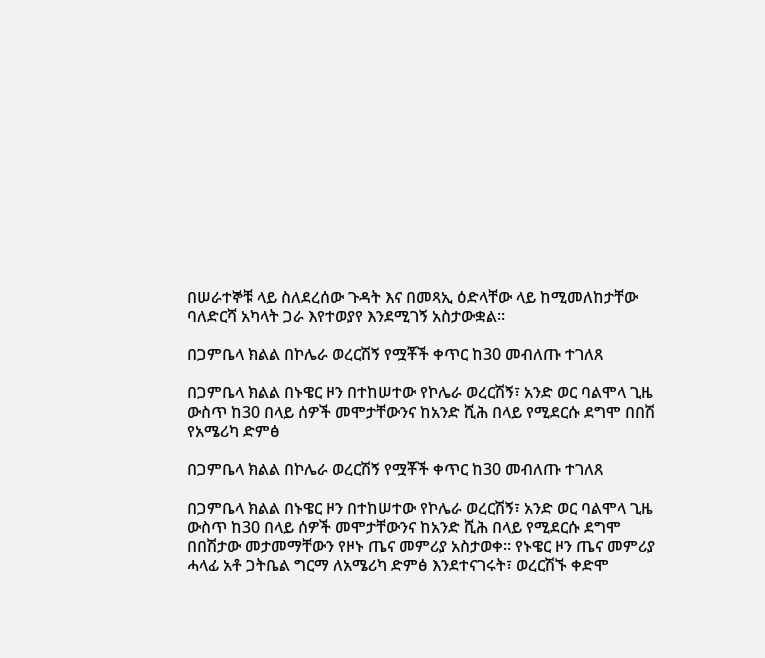በሠራተኞቹ ላይ ስለደረሰው ጉዳት እና በመጻኢ ዕድላቸው ላይ ከሚመለከታቸው ባለድርሻ አካላት ጋራ እየተወያየ እንደሚገኝ አስታውቋል፡፡

በጋምቤላ ክልል በኮሌራ ወረርሽኝ የሟቾች ቀጥር ከ30 መብለጡ ተገለጸ

በጋምቤላ ክልል በኑዌር ዞን በተከሠተው የኮሌራ ወረርሽኝ፣ አንድ ወር ባልሞላ ጊዜ ውስጥ ከ30 በላይ ሰዎች መሞታቸውንና ከአንድ ሺሕ በላይ የሚደርሱ ደግሞ በበሽ
የአሜሪካ ድምፅ

በጋምቤላ ክልል በኮሌራ ወረርሽኝ የሟቾች ቀጥር ከ30 መብለጡ ተገለጸ

በጋምቤላ ክልል በኑዌር ዞን በተከሠተው የኮሌራ ወረርሽኝ፣ አንድ ወር ባልሞላ ጊዜ ውስጥ ከ30 በላይ ሰዎች መሞታቸውንና ከአንድ ሺሕ በላይ የሚደርሱ ደግሞ በበሽታው መታመማቸውን የዞኑ ጤና መምሪያ አስታወቀ። የኑዌር ዞን ጤና መምሪያ ሓላፊ አቶ ጋትቤል ግርማ ለአሜሪካ ድምፅ እንደተናገሩት፣ ወረርሽኙ ቀድሞ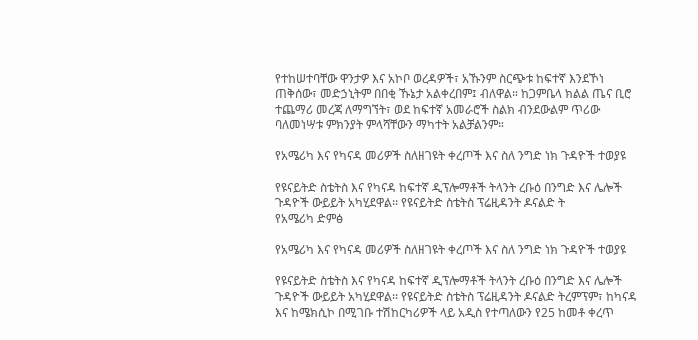የተከሠተባቸው ዋንታዎ እና አኮቦ ወረዳዎች፣ አኹንም ስርጭቱ ከፍተኛ እንደኾነ ጠቅሰው፣ መድኃኒትም በበቂ ኹኔታ አልቀረበም፤ ብለዋል። ከጋምቤላ ክልል ጤና ቢሮ ተጨማሪ መረጃ ለማግኘት፣ ወደ ከፍተኛ አመራሮች ስልክ ብንደውልም ጥሪው ባለመነሣቱ ምክንያት ምላሻቸውን ማካተት አልቻልንም።

የአሜሪካ እና የካናዳ መሪዎች ስለዘገዩት ቀረጦች እና ስለ ንግድ ነክ ጉዳዮች ተወያዩ

የዩናይትድ ስቴትስ እና የካናዳ ከፍተኛ ዲፕሎማቶች ትላንት ረቡዕ በንግድ እና ሌሎች ጉዳዮች ውይይት አካሂደዋል፡፡ የዩናይትድ ስቴትስ ፕሬዚዳንት ዶናልድ ት
የአሜሪካ ድምፅ

የአሜሪካ እና የካናዳ መሪዎች ስለዘገዩት ቀረጦች እና ስለ ንግድ ነክ ጉዳዮች ተወያዩ

የዩናይትድ ስቴትስ እና የካናዳ ከፍተኛ ዲፕሎማቶች ትላንት ረቡዕ በንግድ እና ሌሎች ጉዳዮች ውይይት አካሂደዋል፡፡ የዩናይትድ ስቴትስ ፕሬዚዳንት ዶናልድ ትረምፕም፣ ከካናዳ እና ከሜክሲኮ በሚገቡ ተሽከርካሪዎች ላይ አዲስ የተጣለውን የ25 ከመቶ ቀረጥ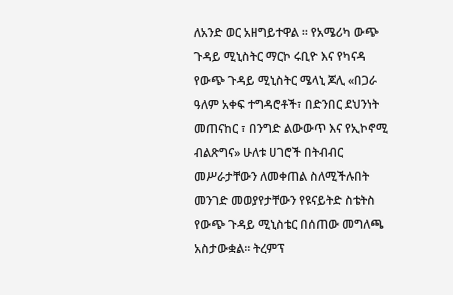ለአንድ ወር አዘግይተዋል ። የአሜሪካ ውጭ ጉዳይ ሚኒስትር ማርኮ ሩቢዮ እና የካናዳ የውጭ ጉዳይ ሚኒስትር ሜላኒ ጆሊ «በጋራ ዓለም አቀፍ ተግዳሮቶች፣ በድንበር ደህንነት መጠናከር ፣ በንግድ ልውውጥ እና የኢኮኖሚ ብልጽግና» ሁለቱ ሀገሮች በትብብር መሥራታቸውን ለመቀጠል ስለሚችሉበት መንገድ መወያየታቸውን የዩናይትድ ስቴትስ የውጭ ጉዳይ ሚኒስቴር በሰጠው መግለጫ አስታውቋል፡፡ ትረምፕ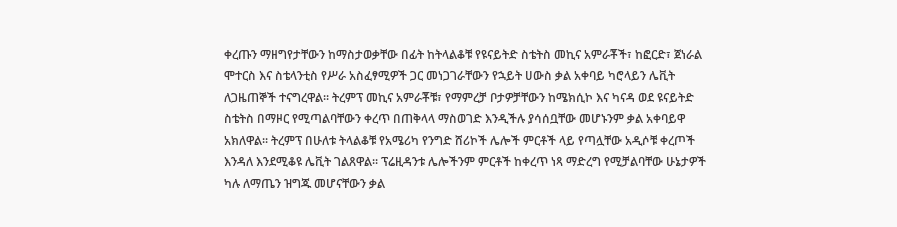ቀረጡን ማዘግየታቸውን ከማስታወቃቸው በፊት ከትላልቆቹ የዩናይትድ ስቴትስ መኪና አምራቾች፣ ከፎርድ፣ ጀነራል ሞተርስ እና ስቴላንቲስ የሥራ አስፈፃሚዎች ጋር መነጋገራቸውን የኋይት ሀውስ ቃል አቀባይ ካሮላይን ሌቪት ለጋዜጠኞች ተናግረዋል፡፡ ትረምፕ መኪና አምራቾቹ፣ የማምረቻ ቦታዎቻቸውን ከሜክሲኮ እና ካናዳ ወደ ዩናይትድ ስቴትስ በማዞር የሚጣልባቸውን ቀረጥ በጠቅላላ ማስወገድ እንዲችሉ ያሳሰቧቸው መሆኑንም ቃል አቀባይዋ አክለዋል፡፡ ትረምፕ በሁለቱ ትላልቆቹ የአሜሪካ የንግድ ሸሪኮች ሌሎች ምርቶች ላይ የጣሏቸው አዲሶቹ ቀረጦች እንዳለ እንደሚቆዩ ሌቪት ገልጸዋል፡፡ ፕሬዚዳንቱ ሌሎችንም ምርቶች ከቀረጥ ነጻ ማድረግ የሚቻልባቸው ሁኔታዎች ካሉ ለማጤን ዝግጁ መሆናቸውን ቃል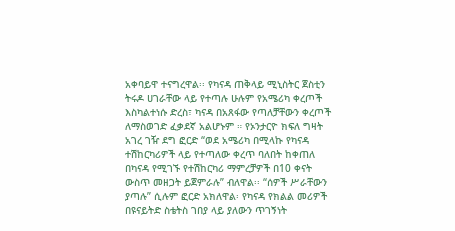አቀባይዋ ተናግረዋል፡፡ የካናዳ ጠቅላይ ሚኒስትር ጀስቲን ትሩዶ ሀገራቸው ላይ የተጣሉ ሁሉም የአሜሪካ ቀረጦች እስካልተነሱ ድረስ፣ ካናዳ በአጸፋው የጣለቻቸውን ቀረጦች ለማስወገድ ፈቃደኛ አልሆኑም ። የኦንታርዮ ክፍለ ግዛት አገረ ገዥ ደግ ፎርድ “ወደ አሜሪካ በሚላኩ የካናዳ ተሽከርካሪዎች ላይ የተጣለው ቀረጥ ባለበት ከቀጠለ በካናዳ የሚገኙ የተሽከርካሪ ማምረቻዎች በ10 ቀናት ውስጥ መዘጋት ይጀምራሉ” ብለዋል፡፡ “ሰዎች ሥራቸውን ያጣሉ” ሲሉም ፎርድ አክለዋል፡ የካናዳ የክልል መሪዎች በዩናይትድ ስቴትስ ገበያ ላይ ያለውን ጥገኝነት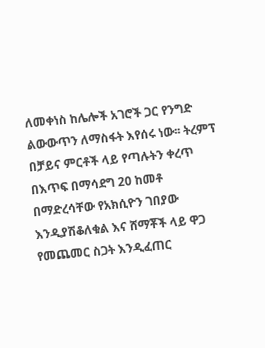ለመቀነስ ከሌሎች አገሮች ጋር የንግድ ልውውጥን ለማስፋት እየሰሩ ነው፡፡ ትረምፕ በቻይና ምርቶች ላይ የጣሉትን ቀረጥ በእጥፍ በማሳደግ 20 ከመቶ በማድረሳቸው የአክሲዮን ገበያው እንዲያሽቆለቁል እና ሸማቾች ላይ ዋጋ የመጨመር ስጋት እንዲፈጠር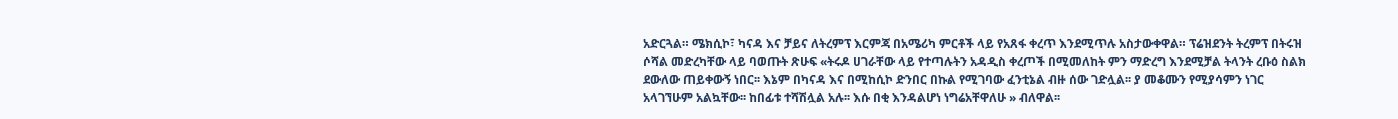አድርጓል። ሜክሲኮ፣ ካናዳ እና ቻይና ለትረምፕ እርምጃ በአሜሪካ ምርቶች ላይ የአጸፋ ቀረጥ እንደሚጥሉ አስታውቀዋል። ፕሬዝደንት ትረምፕ በትሩዝ ሶሻል መድረካቸው ላይ ባወጡት ጽሁፍ «ትሩዶ ሀገራቸው ላይ የተጣሉትን አዳዲስ ቀረጦች በሚመለከት ምን ማድረግ እንደሚቻል ትላንት ረቡዕ ስልክ ደውለው ጠይቀውኝ ነበር፡፡ እኔም በካናዳ እና በሚከሲኮ ድንበር በኩል የሚገባው ፈንቲኔል ብዙ ሰው ገድሏል፡፡ ያ መቆሙን የሚያሳምን ነገር አላገኘሁም አልኳቸው፡፡ ከበፊቱ ተሻሽሏል አሉ፡፡ እሱ በቂ እንዳልሆነ ነግሬአቸዋለሁ » ብለዋል፡፡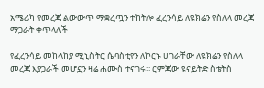አሜሪካ የመረጃ ልውውጥ ማቋረጧን ተከትሎ ፈረንሳይ ለዩክሬን የስለላ መረጃ ማጋራት ቀጥላለች

የፈረንሳይ መከላከያ ሚኒስትር ሴባስቲየን ለኮርኑ ሀገራቸው ለዩክሬን የስለላ መረጃ እያጋራች መሆኗን ዛሬ ሐሙስ ተናገሩ፡፡ ርምጃው ዩናይትድ ስቴትስ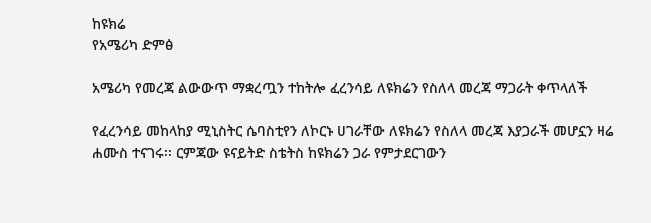ከዩክሬ
የአሜሪካ ድምፅ

አሜሪካ የመረጃ ልውውጥ ማቋረጧን ተከትሎ ፈረንሳይ ለዩክሬን የስለላ መረጃ ማጋራት ቀጥላለች

የፈረንሳይ መከላከያ ሚኒስትር ሴባስቲየን ለኮርኑ ሀገራቸው ለዩክሬን የስለላ መረጃ እያጋራች መሆኗን ዛሬ ሐሙስ ተናገሩ፡፡ ርምጃው ዩናይትድ ስቴትስ ከዩክሬን ጋራ የምታደርገውን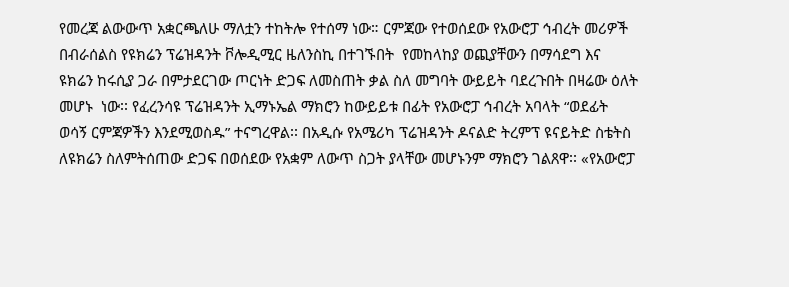የመረጃ ልውውጥ አቋርጫለሁ ማለቷን ተከትሎ የተሰማ ነው። ርምጃው የተወሰደው የአውሮፓ ኅብረት መሪዎች በብራሰልስ የዩክሬን ፕሬዝዳንት ቮሎዲሚር ዜለንስኪ በተገኙበት  የመከላከያ ወጪያቸውን በማሳደግ እና ዩክሬን ከሩሲያ ጋራ በምታደርገው ጦርነት ድጋፍ ለመስጠት ቃል ስለ መግባት ውይይት ባደረጉበት በዛሬው ዕለት መሆኑ  ነው፡፡ የፈረንሳዩ ፕሬዝዳንት ኢማኑኤል ማክሮን ከውይይቱ በፊት የአውሮፓ ኅብረት አባላት “ወደፊት ወሳኝ ርምጃዎችን እንደሚወስዱ” ተናግረዋል፡፡ በአዲሱ የአሜሪካ ፕሬዝዳንት ዶናልድ ትረምፕ ዩናይትድ ስቴትስ ለዩክሬን ስለምትሰጠው ድጋፍ በወሰደው የአቋም ለውጥ ስጋት ያላቸው መሆኑንም ማክሮን ገልጸዋ፡፡ «የአውሮፓ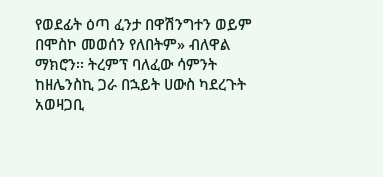የወደፊት ዕጣ ፈንታ በዋሽንግተን ወይም በሞስኮ መወሰን የለበትም» ብለዋል ማክሮን፡፡ ትረምፕ ባለፈው ሳምንት ከዘሌንስኪ ጋራ በኋይት ሀውስ ካደረጉት አወዛጋቢ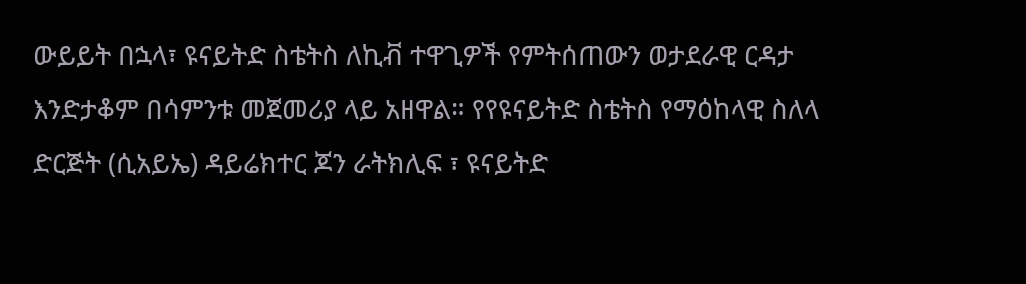ውይይት በኋላ፣ ዩናይትድ ስቴትስ ለኪቭ ተዋጊዎች የምትሰጠውን ወታደራዊ ርዳታ እንድታቆም በሳምንቱ መጀመሪያ ላይ አዘዋል። የየዩናይትድ ስቴትስ የማዕከላዊ ስለላ ድርጅት (ሲአይኤ) ዳይሬክተር ጆን ራትክሊፍ ፣ ዩናይትድ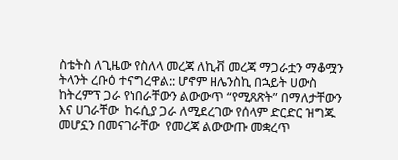ስቴትስ ለጊዜው የስለላ መረጃ ለኪቭ መረጃ ማጋራቷን ማቆሟን ትላንት ረቡዕ ተናግረዋል:: ሆኖም ዘሌንስኪ በኋይት ሀውስ ከትረምፕ ጋራ የነበራቸውን ልውውጥ “የሚጸጽት” በማለታቸውን እና ሀገራቸው  ከሩሲያ ጋራ ለሚደረገው የሰላም ድርድር ዝግጁ መሆኗን በመናገራቸው  የመረጃ ልውውጡ መቋረጥ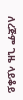ለረጅም ጊዜ ላይቆይ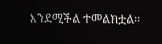እንደሚችል ተመልክቷል፡፡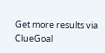Get more results via ClueGoal